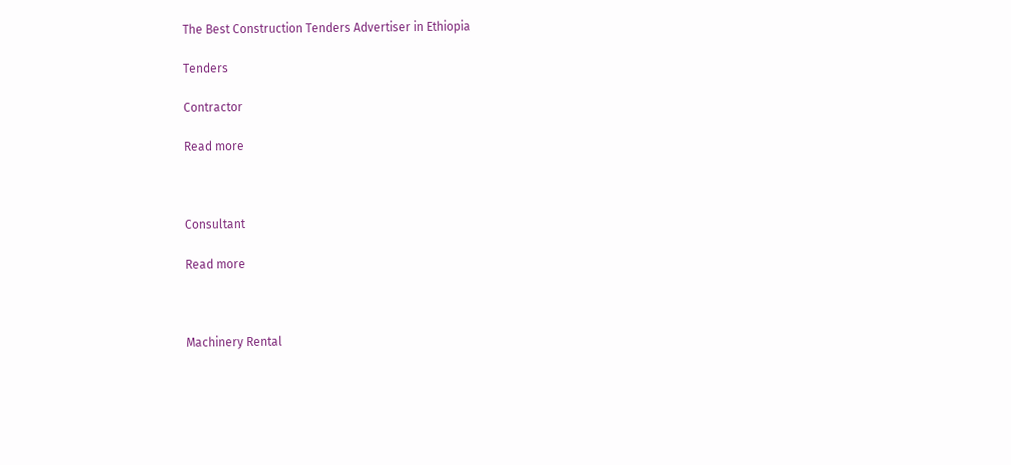The Best Construction Tenders Advertiser in Ethiopia

Tenders

Contractor

Read more



Consultant

Read more



Machinery Rental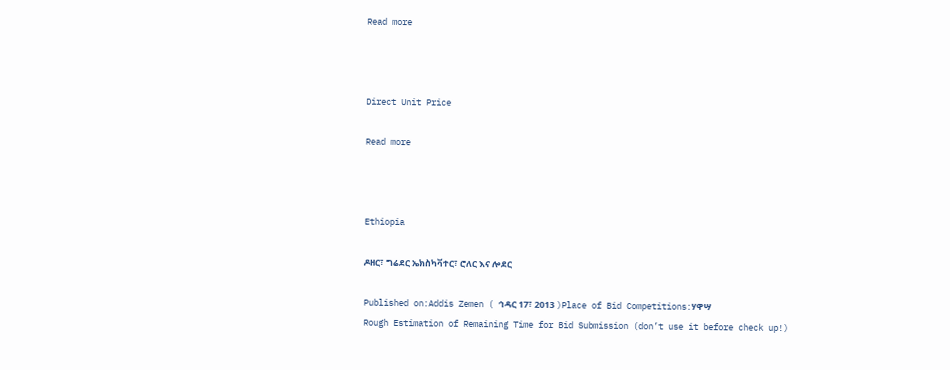Read more



Direct Unit Price

Read more



Ethiopia

ዶዘር፣ ግሬደር ኤክስካቫተር፣ ሮለር እና ሎደር

Published on:Addis Zemen ( ኅዳር 17፣ 2013 )Place of Bid Competitions:ሃዋሣ
Rough Estimation of Remaining Time for Bid Submission (don’t use it before check up!)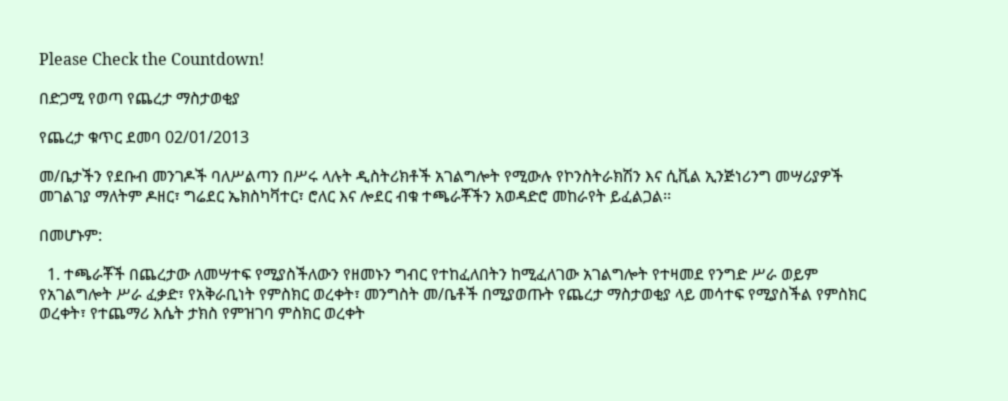Please Check the Countdown!

በድጋሚ የወጣ የጨረታ ማስታወቂያ

የጨረታ ቁጥር ደመባ 02/01/2013

መ/ቤታችን የደቡብ መንገዶች ባለሥልጣን በሥሩ ላሉት ዲስትሪክቶች አገልግሎት የሚውሉ የኮንስትራክሽን እና ሲቪል ኢንጅነሪንግ መሣሪያዎች መገልገያ ማለትም ዶዘር፣ ግሬደር ኤክስካቫተር፣ ሮለር እና ሎደር ብቁ ተጫራቾችን አወዳድሮ መከራየት ይፈልጋል፡፡

በመሆኑም:

  1. ተጫራቾች በጨረታው ለመሣተፍ የሚያስችለውን የዘመኑን ግብር የተከፈለበትን ከሚፈለገው አገልግሎት የተዛመደ የንግድ ሥራ ወይም የአገልግሎት ሥራ ፈቃድ፣ የአቅራቢነት የምስክር ወረቀት፣ መንግስት መ/ቤቶች በሚያወጡት የጨረታ ማስታወቂያ ላይ መሳተፍ የሚያስችል የምስክር ወረቀት፣ የተጨማሪ እሴት ታክስ የምዝገባ ምስክር ወረቀት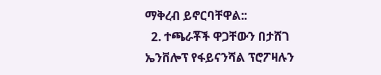ማቅረብ ይኖርባቸዋል::
  2. ተጫራቾች ዋጋቸውን በታሸገ ኤንቨሎፕ የፋይናንሻል ፕሮፖዛሉን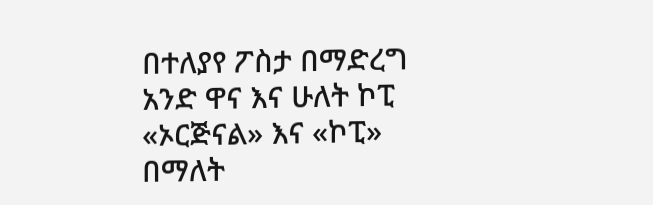በተለያየ ፖስታ በማድረግ አንድ ዋና እና ሁለት ኮፒ «ኦርጅናል» እና «ኮፒ» በማለት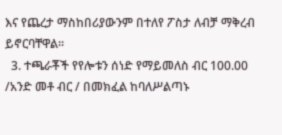እና የጨረታ ማስከበሪያውንም በተለየ ፖስታ ለብቻ ማቅረብ ይኖርባቸዋል፡፡
  3. ተጫራቾች የየሎቱን ሰነድ የማይመለስ ብር 100.00 /አንድ መቶ ብር / በመክፈል ከባለሥልጣኑ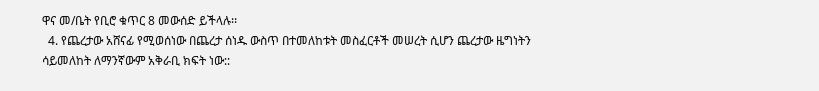ዋና መ/ቤት የቢሮ ቁጥር 8 መውሰድ ይችላሉ፡፡
  4. የጨረታው አሸናፊ የሚወሰነው በጨረታ ሰነዱ ውስጥ በተመለከቱት መስፈርቶች መሠረት ሲሆን ጨረታው ዜግነትን ሳይመለከት ለማንኛውም አቅራቢ ክፍት ነው::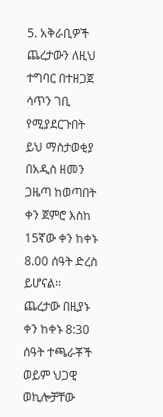5. አቅራቢዎች ጨረታውን ለዚህ ተግባር በተዘጋጀ ሳጥን ገቢ የሚያደርጉበት ይህ ማስታወቂያ በአዲስ ዘመን ጋዜጣ ከወጣበት ቀን ጀምሮ እስከ 15ኛው ቀን ከቀኑ 8.00 ሰዓት ድረስ ይሆናል፡፡ ጨረታው በዚያኑ ቀን ከቀኑ 8:30 ሰዓት ተጫራቾች ወይም ህጋዊ ወኪሎቻቸው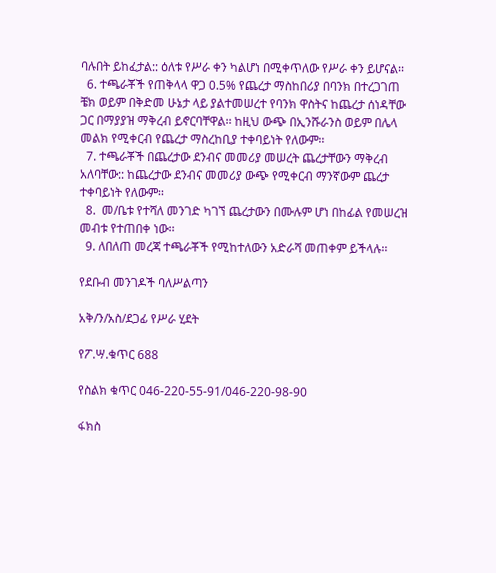ባሉበት ይከፈታል:: ዕለቱ የሥራ ቀን ካልሆነ በሚቀጥለው የሥራ ቀን ይሆናል፡፡
  6. ተጫራቾች የጠቅላላ ዋጋ 0.5% የጨረታ ማስከበሪያ በባንክ በተረጋገጠ ቼክ ወይም በቅድመ ሁኔታ ላይ ያልተመሠረተ የባንክ ዋስትና ከጨረታ ሰነዳቸው ጋር በማያያዝ ማቅረብ ይኖርባቸዋል፡፡ ከዚህ ውጭ በኢንሹራንስ ወይም በሌላ መልክ የሚቀርብ የጨረታ ማስረከቢያ ተቀባይነት የለውም፡፡
  7. ተጫራቾች በጨረታው ደንብና መመሪያ መሠረት ጨረታቸውን ማቅረብ አለባቸው:: ከጨረታው ደንብና መመሪያ ውጭ የሚቀርብ ማንኛውም ጨረታ ተቀባይነት የለውም፡፡
  8.  መ/ቤቱ የተሻለ መንገድ ካገኘ ጨረታውን በሙሉም ሆነ በከፊል የመሠረዝ መብቱ የተጠበቀ ነው፡፡
  9. ለበለጠ መረጃ ተጫራቾች የሚከተለውን አድራሻ መጠቀም ይችላሉ፡፡

የደቡብ መንገዶች ባለሥልጣን

አቅ/ን/አስ/ደጋፊ የሥራ ሂደት

የፖ.ሣ.ቁጥር 688

የስልክ ቁጥር 046-220-55-91/046-220-98-90

ፋክስ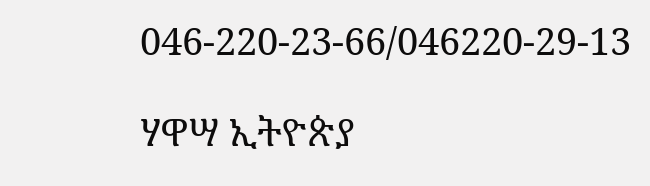046-220-23-66/046220-29-13

ሃዋሣ ኢትዮጵያ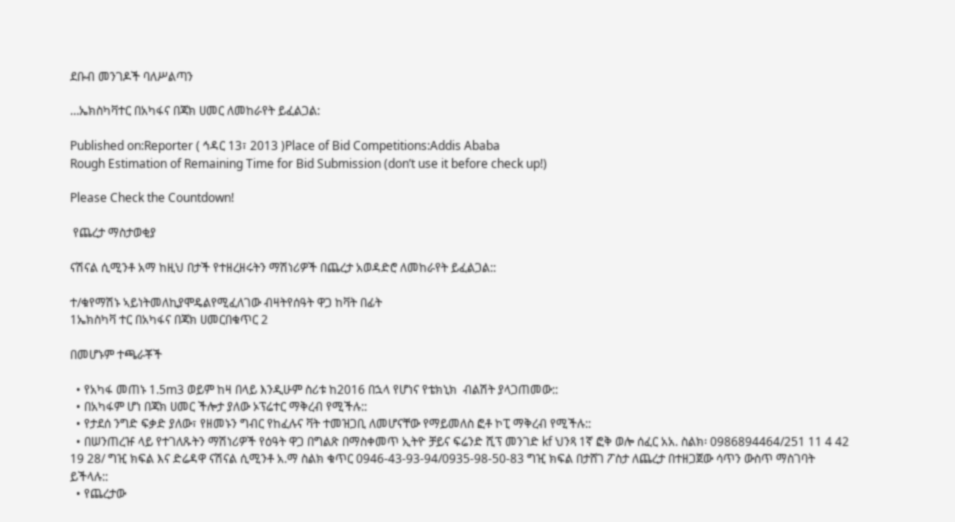ደቡብ መንገዶች ባለሥልጣን

…ኤክስካቫተር በአካፋና በጃክ ሀመር ለመከራየት ይፈልጋል:

Published on:Reporter ( ኅዳር 13፣ 2013 )Place of Bid Competitions:Addis Ababa
Rough Estimation of Remaining Time for Bid Submission (don’t use it before check up!)

Please Check the Countdown!

 የጨረታ ማስታወቂያ

ናሽናል ሲሚንቶ አማ ከዚህ በታች የተዘረዘሩትን ማሽነሪዎች በጨረታ አወዳድሮ ለመከራየት ይፈልጋል::

ተ/ቁየማሽኑ ኣይነትመለኪያሞዴልየሚፈለገው ብዛትየሰዓት ዋጋ ከቫት በፊት
1ኤክስካቫ ተር በአካፋና በጃክ ሀመርበቁጥር 2

በመሆኑም ተጫራቾች

  • የአካፋ መጠኑ 1.5m3 ወይም ከዛ በላይ እንዲሁም ስሪቱ ከ2016 በኋላ የሆነና የቴክኒክ  ብልሽት ያላጋጠመው::
  • በአካፋም ሆነ በጃክ ሀመር ችሎታ ያለው ኦፕሬተር ማቅረብ የሚችሉ::
  • የታደሰ ንግድ ፍቃድ ያለው፣ የዘመኑን ግብር የከፈሉና ቫት ተመዝጋቢ ለመሆናቸው የማይመለስ ፎቶ ኮፒ ማቅረብ የሚችሉ::
  • በሠንጠረዡ ላይ የተገለጹትን ማሽነሪዎች የዕዓት ዋጋ በግልጽ በማስቀመጥ ኢትዮ ቻይና ፍሬንድ ሺፕ መንገድ kf ህንጻ 1ኛ ፎቅ ወሎ ሰፈር አአ. ስልክ፡ 0986894464/251 11 4 42 19 28/ ግዢ ክፍል እና ድሬዳዋ ናሽናል ሲሚንቶ አ.ማ ስልክ ቁጥር 0946-43-93-94/0935-98-50-83 ግዢ ክፍል በታሸገ ፖስታ ለጨረታ በተዘጋጀው ሳጥን ውስጥ ማስገባት ይችላሉ::
  • የጨረታው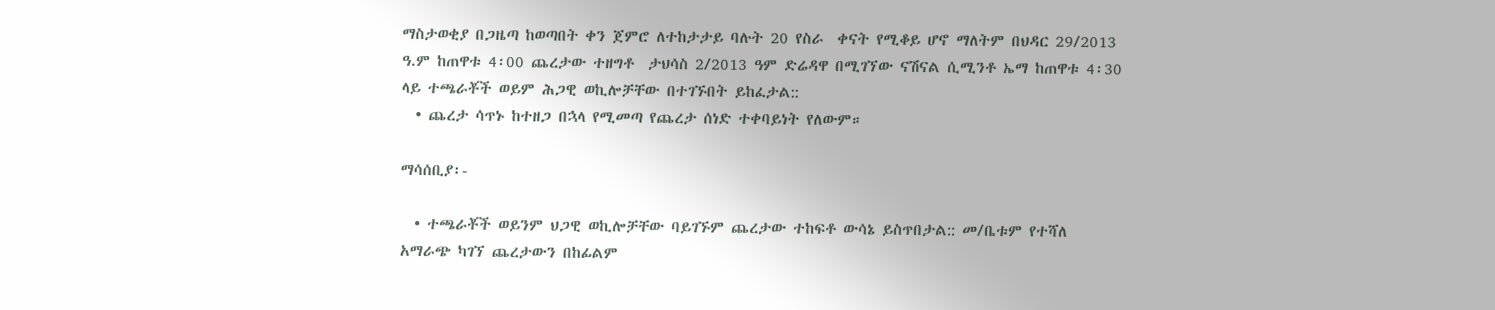ማስታወቂያ በጋዜጣ ከወጣበት ቀን ጀምሮ ለተከታታይ ባሉት 20 የስራ  ቀናት የሚቆይ ሆኖ ማለትም በህዳር 29/2013 ዓ.ም ከጠዋቱ 4፡00 ጨረታው ተዘግቶ  ታህሳስ 2/2013 ዓም ድሬዳዋ በሚገኘው ናሽናል ሲሚንቶ ኤማ ከጠዋቱ 4፡30 ላይ ተጫራቾች ወይም ሕጋዊ ወኪሎቻቸው በተገኙበት ይከፈታል::
  • ጨረታ ሳጥኑ ከተዘጋ በኋላ የሚመጣ የጨረታ ሰነድ ተቀባይነት የለውም።

ማሳሰቢያ፡-

  • ተጫራቾች ወይንም ህጋዊ ወኪሎቻቸው ባይገኙም ጨረታው ተከፍቶ ውሳኔ ይስጥበታል:: መ/ቤቱም የተሻለ አማራጭ ካገኘ ጨረታውን በከፊልም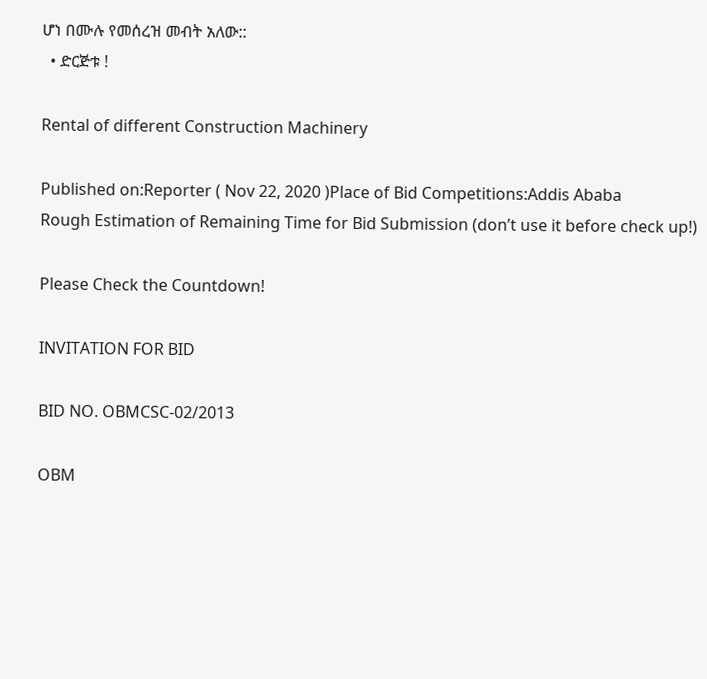ሆነ በሙሉ የመሰረዝ መብት አለው::
  • ድርጅቱ !

Rental of different Construction Machinery

Published on:Reporter ( Nov 22, 2020 )Place of Bid Competitions:Addis Ababa
Rough Estimation of Remaining Time for Bid Submission (don’t use it before check up!)

Please Check the Countdown!

INVITATION FOR BID

BID NO. OBMCSC-02/2013

OBM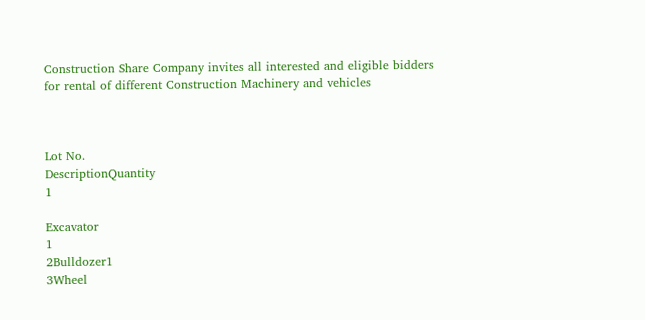Construction Share Company invites all interested and eligible bidders for rental of different Construction Machinery and vehicles



Lot No.
DescriptionQuantity
1

Excavator
1
2Bulldozer1
3Wheel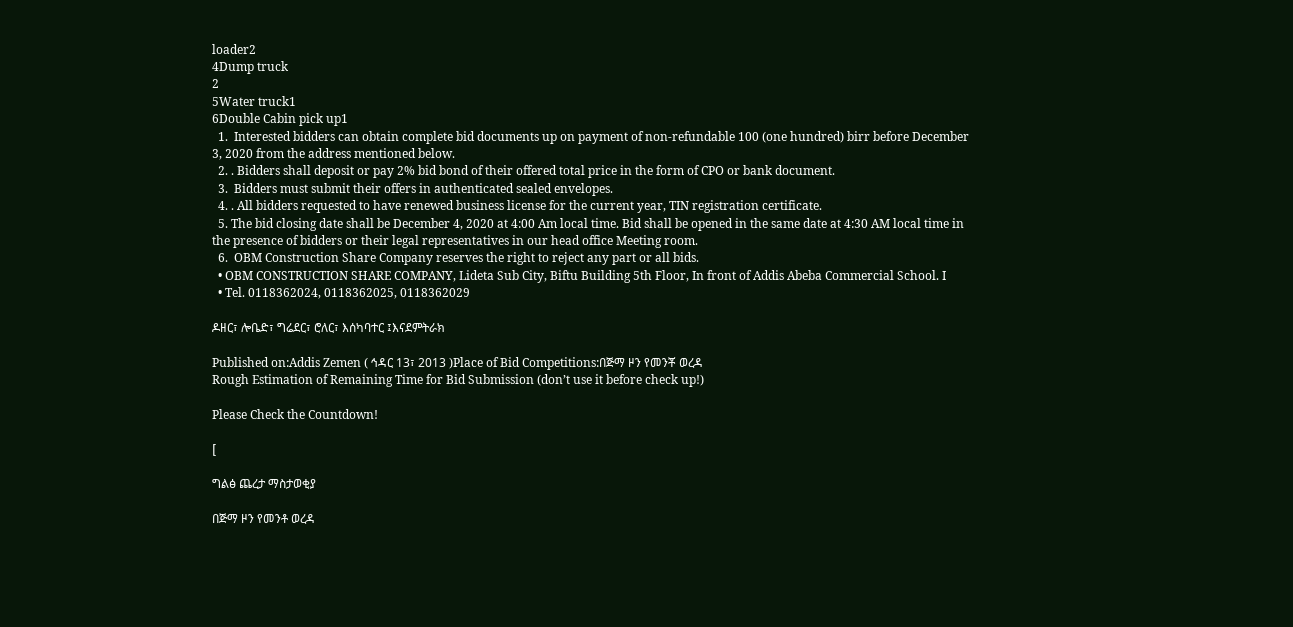loader2
4Dump truck
2
5Water truck1
6Double Cabin pick up1
  1.  Interested bidders can obtain complete bid documents up on payment of non-refundable 100 (one hundred) birr before December 3, 2020 from the address mentioned below.
  2. . Bidders shall deposit or pay 2% bid bond of their offered total price in the form of CPO or bank document.
  3.  Bidders must submit their offers in authenticated sealed envelopes.
  4. . All bidders requested to have renewed business license for the current year, TIN registration certificate.
  5. The bid closing date shall be December 4, 2020 at 4:00 Am local time. Bid shall be opened in the same date at 4:30 AM local time in the presence of bidders or their legal representatives in our head office Meeting room.
  6.  OBM Construction Share Company reserves the right to reject any part or all bids.
  • OBM CONSTRUCTION SHARE COMPANY, Lideta Sub City, Biftu Building 5th Floor, In front of Addis Abeba Commercial School. I
  • Tel. 0118362024, 0118362025, 0118362029

ዶዘር፣ ሎቤድ፣ ግሬደር፣ ሮለር፣ እሰካባተር ፤እናደምትራክ

Published on:Addis Zemen ( ኅዳር 13፣ 2013 )Place of Bid Competitions:በጅማ ዞን የመንቾ ወረዳ
Rough Estimation of Remaining Time for Bid Submission (don’t use it before check up!)

Please Check the Countdown!

[

ግልፅ ጨረታ ማስታወቂያ

በጅማ ዞን የመንቶ ወረዳ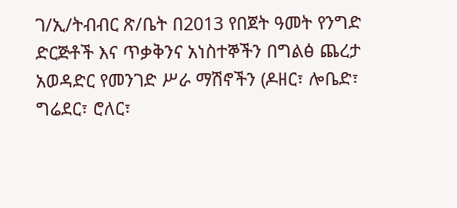ገ/ኢ/ትብብር ጽ/ቤት በ2013 የበጀት ዓመት የንግድ ድርጅቶች እና ጥቃቅንና አነስተኞችን በግልፅ ጨረታ አወዳድር የመንገድ ሥራ ማሽኖችን (ዶዘር፣ ሎቤድ፣ ግሬደር፣ ሮለር፣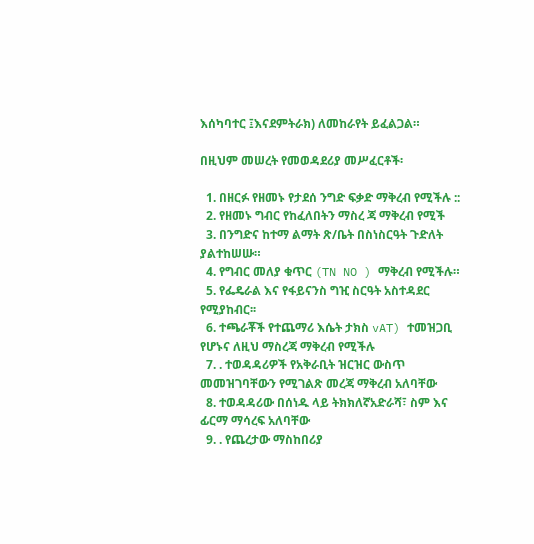እሰካባተር ፤እናደምትራክ) ለመከራየት ይፈልጋል።

በዚህም መሠረት የመወዳደሪያ መሥፈርቶች፡

  1. በዘርፉ የዘመኑ የታደሰ ንግድ ፍቃድ ማቅረብ የሚችሉ ::
  2. የዘመኑ ግብር የከፈለበትን ማስረ ጃ ማቅረብ የሚች
  3. በንግድና ከተማ ልማት ጽ/ቤት በስነስርዓት ጉድለት ያልተከሠሡ።
  4. የግብር መለያ ቁጥር (TN NO ) ማቅረብ የሚችሉ።
  5. የፌዴራል እና የፋይናንስ ግዢ ስርዓት አስተዳደር የሚያከብር፡፡
  6. ተጫራቾች የተጨማሪ እሴት ታክስ vAT) ተመዝጋቢ የሆኑና ለዚህ ማስረጃ ማቅረብ የሚችሉ
  7. . ተወዳዳሪዎች የአቅራቢት ዝርዝር ውስጥ መመዝገባቸውን የሚገልጽ መረጃ ማቅረብ አለባቸው
  8. ተወዳዳሪው በሰነዱ ላይ ትክክለኛአድራሻ፣ ስም እና ፊርማ ማሳረፍ አለባቸው
  9. . የጨረታው ማስከበሪያ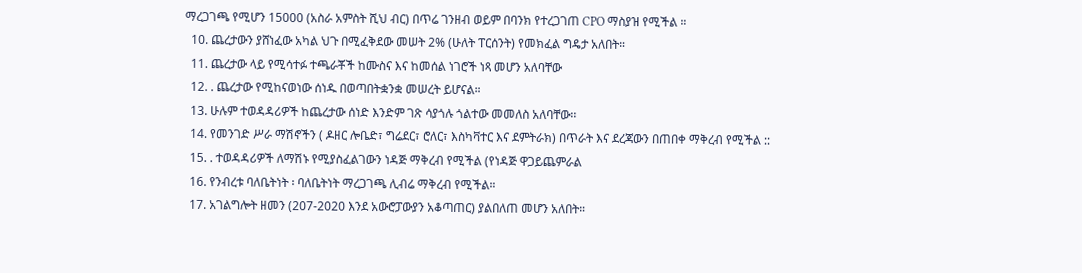ማረጋገጫ የሚሆን 15000 (አስራ አምስት ሺህ ብር) በጥሬ ገንዘብ ወይም በባንክ የተረጋገጠ CPO ማስያዝ የሚችል ።
  10. ጨረታውን ያሸነፈው አካል ህጉ በሚፈቅደው መሠት 2% (ሁለት ፐርሰንት) የመክፈል ግዴታ አለበት።
  11. ጨረታው ላይ የሚሳተፉ ተጫራቾች ከሙስና እና ከመሰል ነገሮች ነጻ መሆን አለባቸው
  12. . ጨረታው የሚከናወነው ሰነዱ በወጣበትቋንቋ መሠረት ይሆናል።
  13. ሁሉም ተወዳዳሪዎች ከጨረታው ሰነድ እንድም ገጽ ሳያጎሉ ጎልተው መመለስ አለባቸው፡፡
  14. የመንገድ ሥራ ማሽኖችን ( ዶዘር ሎቤድ፣ ግሬደር፣ ሮለር፣ እስካቫተር እና ደምትራክ) በጥራት እና ደረጃውን በጠበቀ ማቅረብ የሚችል ::
  15. . ተወዳዳሪዎች ለማሽኑ የሚያስፈልገውን ነዳጅ ማቅረብ የሚችል (የነዳጅ ዋጋይጨምራል
  16. የንብረቱ ባለቤትነት ፡ ባለቤትነት ማረጋገጫ ሊብሬ ማቅረብ የሚችል።
  17. አገልግሎት ዘመን (207-2020 እንደ አውሮፓውያን አቆጣጠር) ያልበለጠ መሆን አለበት።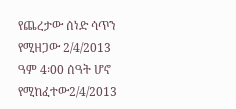የጨረታው ሰነድ ሳጥን የሚዘጋው 2/4/2013 ዓም 4፡00 ሰዓት ሆኖ የሚከፈተው2/4/2013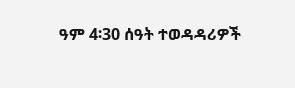ዓም 4፡30 ሰዓት ተወዳዳሪዎች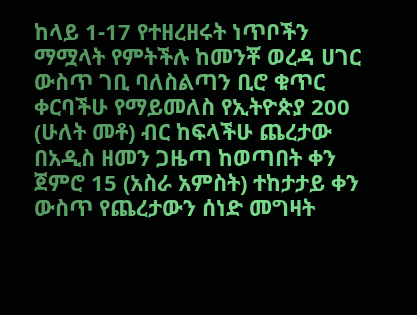ከላይ 1-17 የተዘረዘሩት ነጥቦችን ማሟላት የምትችሉ ከመንቾ ወረዳ ሀገር ውስጥ ገቢ ባለስልጣን ቢሮ ቁጥር ቀርባችሁ የማይመለስ የኢትዮጵያ 200 (ሁለት መቶ) ብር ከፍላችሁ ጨረታው በአዲስ ዘመን ጋዜጣ ከወጣበት ቀን ጀምሮ 15 (አስራ አምስት) ተከታታይ ቀን ውስጥ የጨረታውን ሰነድ መግዛት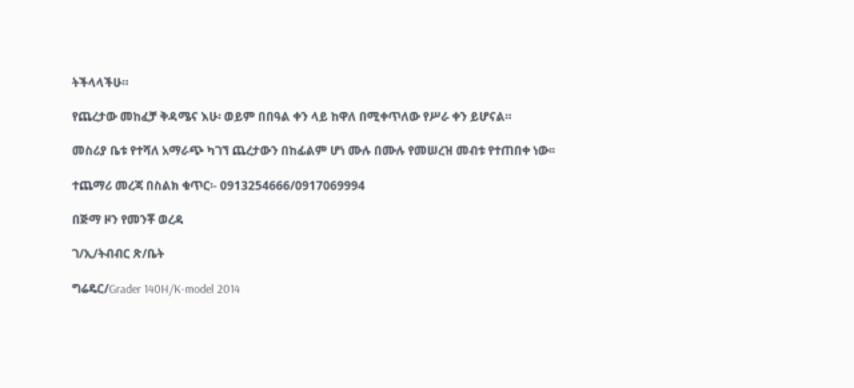ትችላላችሁ።

የጨረታው መከፈቻ ቅዳሜና እሁ፡ ወይም በበዓል ቀን ላይ ከዋለ በሚቀጥለው የሥራ ቀን ይሆናል።

መስሪያ ቤቱ የተሻለ አማራጭ ካገኘ ጨረታውን በከፊልም ሆነ ሙሉ በሙሉ የመሠረዝ መብቱ የተጠበቀ ነው፡፡

ተጨማሪ መረጃ በስልክ ቁጥር፡- 0913254666/0917069994

በጅማ ዞን የመንቾ ወረዳ

ገ/ኢ/ትብብር ጽ/ቤት

ግሬዴር/Grader 140H/K-model 2014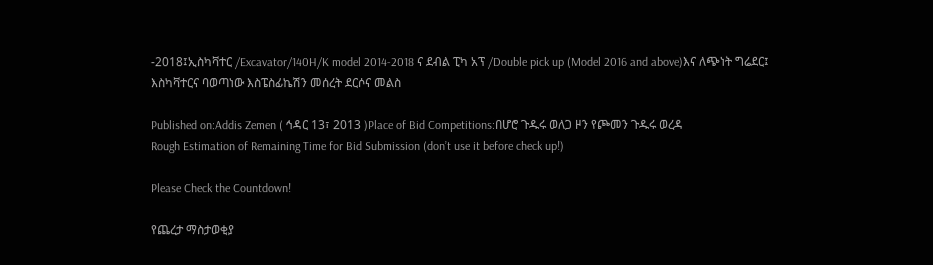-2018፤ኢስካቫተር /Excavator/140H/K model 2014-2018 ና ደብል ፒካ አፕ /Double pick up (Model 2016 and above)እና ለጭነት ግሬደር፤ እስካቫተርና ባወጣነው እስፔስፊኬሽን መሰረት ደርሶና መልስ

Published on:Addis Zemen ( ኅዳር 13፣ 2013 )Place of Bid Competitions:በሆሮ ጉዱሩ ወለጋ ዞን የጮመን ጉዱሩ ወረዳ
Rough Estimation of Remaining Time for Bid Submission (don’t use it before check up!)

Please Check the Countdown!

የጨረታ ማስታወቂያ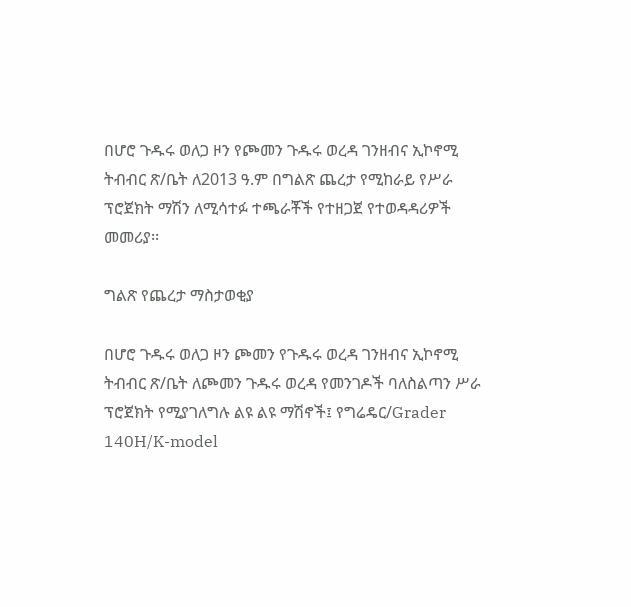በሆሮ ጉዱሩ ወለጋ ዞን የጮመን ጉዱሩ ወረዳ ገንዘብና ኢኮኖሚ ትብብር ጽ/ቤት ለ2013 ዓ.ም በግልጽ ጨረታ የሚከራይ የሥራ ፕሮጀክት ማሽን ለሚሳተፉ ተጫራቾች የተዘጋጀ የተወዳዳሪዎች መመሪያ፡፡

ግልጽ የጨረታ ማስታወቂያ

በሆሮ ጉዱሩ ወለጋ ዞን ጮመን የጉዱሩ ወረዳ ገንዘብና ኢኮኖሚ ትብብር ጽ/ቤት ለጮመን ጉዱሩ ወረዳ የመንገዶች ባለስልጣን ሥራ ፕሮጀክት የሚያገለግሉ ልዩ ልዩ ማሽኖች፤ የግሬዴር/Grader 140H/K-model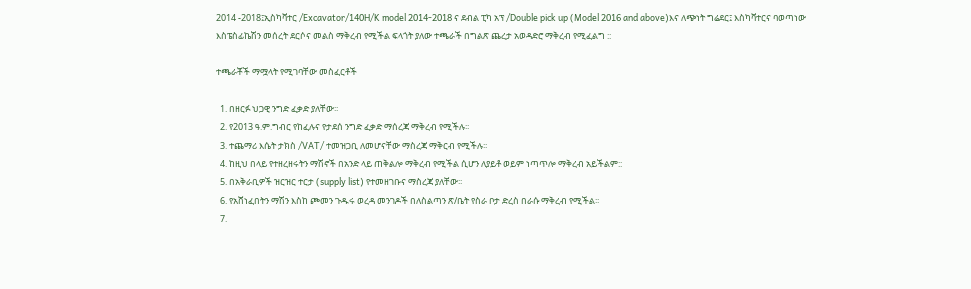2014 -2018፤ኢስካቫተር /Excavator/140H/K model 2014-2018 ና ደብል ፒካ አፕ /Double pick up (Model 2016 and above)እና ለጭነት ግሬደር፤ እስካቫተርና ባወጣነው እስፔስፊኬሽን መሰረት ደርሶና መልስ ማቅረብ የሚችል ፍላጎት ያለው ተጫራች በግልጽ ጨረታ አወዳድሮ ማቅረብ የሚፈልግ ::

ተጫራቾች ማሟላት የሚገባቸው መስፈርቶች

  1. በዘርፉ ህጋዊ ንግድ ፈቃድ ያለቸው፡፡
  2. የ2013 ዓ.ም.ግብር የከፈሉና የታደሰ ንግድ ፈቃድ ማሰረጃ ማቅረብ የሚችሉ፡፡
  3. ተጨማሪ እሴት ታክስ /VAT/ ተመዝጋቢ ለመሆናቸው ማስረጃ ማቅርብ የሚችሉ፡፡
  4. ከዚህ በላይ የተዘረዘሩትን ማሽኖች በአንድ ላይ ጠቅልሎ ማቅረብ የሚችል ሲሆን ለያይቶ ወይም ነጣጥሎ ማቅረብ አይችልም::
  5. በአቅራቢዎች ዝርዝር ተርታ (supply list) የተመዘገቡና ማስረጃ ያለቸው፡፡
  6. የአሸነፈበትን ማሽን እስከ ጮመን ጉዱሩ ወረዳ መንገዶች በለስልጣን ጽ/ቤት የስራ ቦታ ድረስ በራሱ ማቅረብ የሚችል፡፡
  7.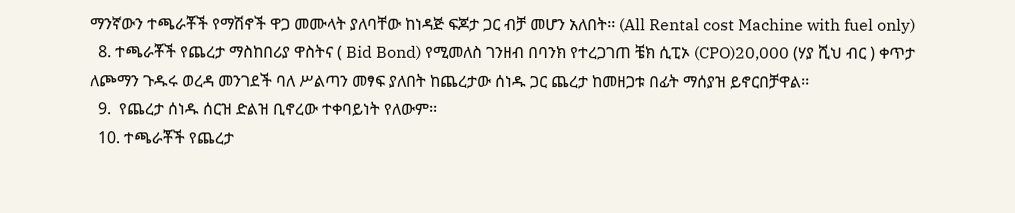ማንኛውን ተጫራቾች የማሽኖች ዋጋ መሙላት ያለባቸው ከነዳጅ ፍጆታ ጋር ብቻ መሆን አለበት፡፡ (All Rental cost Machine with fuel only)
  8. ተጫራቾች የጨረታ ማስከበሪያ ዋስትና ( Bid Bond) የሚመለስ ገንዘብ በባንክ የተረጋገጠ ቼክ ሲፒኦ (CPO)20,000 (ሃያ ሺህ ብር ) ቀጥታ ለጮማን ጉዱሩ ወረዳ መንገደች ባለ ሥልጣን መፃፍ ያለበት ከጨረታው ሰነዱ ጋር ጨረታ ከመዘጋቱ በፊት ማሰያዝ ይኖርበቻዋል፡፡
  9.  የጨረታ ሰነዱ ሰርዝ ድልዝ ቢኖረው ተቀባይነት የለውም፡፡
  10. ተጫራቾች የጨረታ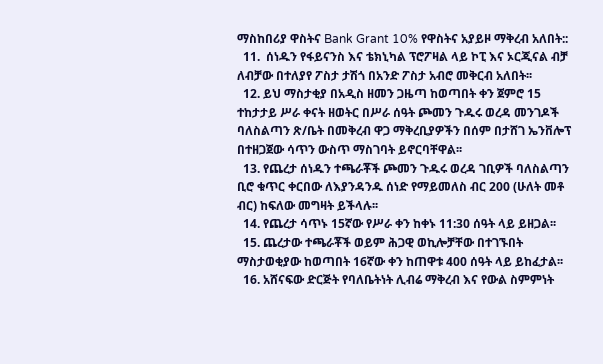ማስከበሪያ ዋስትና Bank Grant 10% የዋስትና አያይዞ ማቅረብ አለበት::
  11.  ሰነዱን የፋይናንስ እና ቴክኒካል ፕሮፖዛል ላይ ኮፒ እና ኦርጂናል ብቻ ለብቻው በተለያየ ፖስታ ታሽጎ በአንድ ፖስታ አብሮ መቅርብ አለበት፡፡
  12. ይህ ማስታቂያ በአዲስ ዘመን ጋዜጣ ከወጣበት ቀን ጀምሮ 15 ተከታታይ ሥራ ቀናት ዘወትር በሥራ ሰዓት ጮመን ጉዱሩ ወረዳ መንገዶች ባለስልጣን ጽ/ቤት በመቅረብ ዋጋ ማቅረቢያዎችን በሰም በታሸገ ኤንቨሎፕ በተዘጋጀው ሳጥን ውስጥ ማስገባት ይኖርባቸዋል፡፡
  13. የጨረታ ሰነዱን ተጫራቾች ጮመን ጉዱሩ ወረዳ ገቢዎች ባለስልጣን ቢሮ ቁጥር ቀርበው ለእያንዳንዱ ሰነድ የማይመለስ ብር 200 (ሁለት መቶ ብር) ከፍለው መግዛት ይችላሉ፡፡
  14. የጨረታ ሳጥኑ 15ኛው የሥራ ቀን ከቀኑ 11:30 ሰዓት ላይ ይዘጋል፡፡
  15. ጨረታው ተጫራቾች ወይም ሕጋዊ ወኪሎቻቸው በተገኙበት ማስታወቂያው ከወጣበት 16ኛው ቀን ከጠዋቱ 400 ሰዓት ላይ ይከፈታል፡፡
  16. አሸናፍው ድርጅት የባለቤትነት ሊብሬ ማቅረብ እና የውል ስምምነት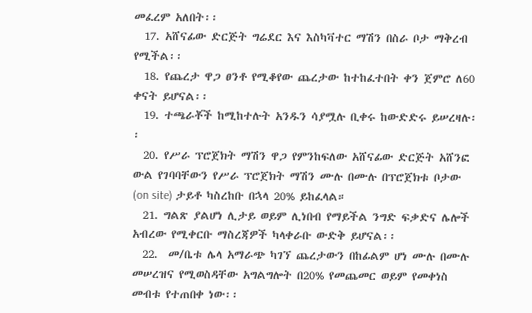መፈረም አለበት፡፡
  17. አሸናፊው ድርጅት ግሬደር እና እስካቫተር ማሽን በስራ ቦታ ማቅረብ የሚችል፡፡
  18. የጨረታ ዋጋ ፀንቶ የሚቆየው ጨረታው ከተከፈተበት ቀን ጀምሮ ለ60 ቀናት ይሆናል፡፡
  19. ተጫራቾች ከሚከተሉት አንዱን ሳያሟሉ ቢቀሩ ከውድድሩ ይሠረዛሉ፡፡
  20. የሥራ ፕሮጀክት ማሽን ዋጋ የምንከፍለው አሸናፊው ድርጅት አሸንፎ ውል የገባባቸውን የሥራ ፕሮጀክት ማሽን ሙሉ በሙሉ በፕሮጀክቱ ቦታው (on site) ታይቶ ካስረከቡ በኋላ 20% ይከፈላል።
  21. ግልጽ ያልሆነ ሊታይ ወይም ሊነበብ የማይችል ንግድ ፍቃድና ሌሎች አብረው የሚቀርቡ ማስረጃዎች ካላቀራቡ ውድቅ ይሆናል፡፡
  22.  መ/ቤቱ ሌላ አማራጭ ካገኘ ጨረታውን በከፊልም ሆነ ሙሉ በሙሉ መሠረዝና የሚወስዳቸው አግልግሎት በ20% የመጨመር ወይም የመቀነስ መብቱ የተጠበቀ ነው፡፡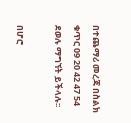በተጨማሪ መረጃ በስልክ ቁጥር 09 20 42 47 54 ደወሉ ማግኘት ይችላሉ፡፡

በሆሮ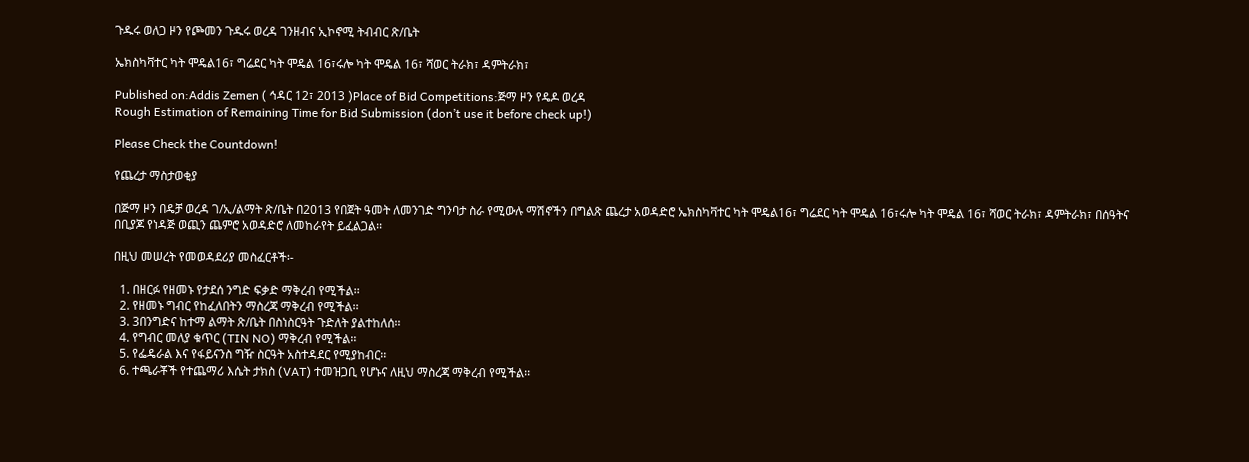ጉዱሩ ወለጋ ዞን የጮመን ጉዱሩ ወረዳ ገንዘብና ኢኮኖሚ ትብብር ጽ/ቤት

ኤክስካቫተር ካት ሞዴል16፣ ግሬደር ካት ሞዴል 16፣ሩሎ ካት ሞዴል 16፣ ሻወር ትራክ፣ ዳምትራክ፣

Published on:Addis Zemen ( ኅዳር 12፣ 2013 )Place of Bid Competitions:ጅማ ዞን የዴዶ ወረዳ
Rough Estimation of Remaining Time for Bid Submission (don’t use it before check up!)

Please Check the Countdown!

የጨረታ ማስታወቂያ

በጅማ ዞን በዴቻ ወረዳ ገ/ኢ/ልማት ጽ/ቤት በ2013 የበጀት ዓመት ለመንገድ ግንባታ ስራ የሚውሉ ማሽኖችን በግልጽ ጨረታ አወዳድሮ ኤክስካቫተር ካት ሞዴል16፣ ግሬደር ካት ሞዴል 16፣ሩሎ ካት ሞዴል 16፣ ሻወር ትራክ፣ ዳምትራክ፣ በሰዓትና በቢያጆ የነዳጅ ወጪን ጨምሮ አወዳድሮ ለመከራየት ይፈልጋል፡፡

በዚህ መሠረት የመወዳደሪያ መስፈርቶች፡-

  1. በዘርፉ የዘመኑ የታደሰ ንግድ ፍቃድ ማቅረብ የሚችል፡፡
  2. የዘመኑ ግብር የከፈለበትን ማስረጃ ማቅረብ የሚችል፡፡
  3. 3በንግድና ከተማ ልማት ጽ/ቤት በስነስርዓት ጉድለት ያልተከለሰ፡፡
  4. የግብር መለያ ቁጥር (TIN NO) ማቅረብ የሚችል፡፡
  5. የፌዴራል እና የፋይናንስ ግዥ ስርዓት አስተዳደር የሚያከብር፡፡
  6. ተጫራቾች የተጨማሪ እሴት ታክስ (VAT) ተመዝጋቢ የሆኑና ለዚህ ማስረጃ ማቅረብ የሚችል፡፡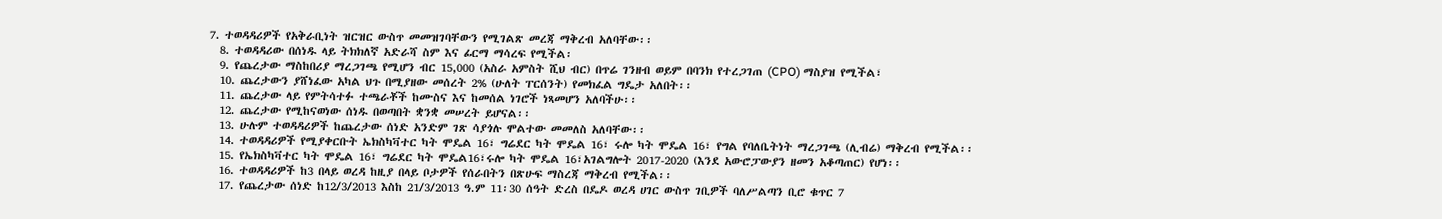7. ተወዳዳሪዎች የአቅራቢነት ዝርዝር ውስጥ መመዝገባቸውን የሚገልጽ መረጃ ማቅረብ አለባቸው፡፡
  8. ተወዳዳሪው በሰነዱ ላይ ትክክለኛ አድራሻ ስም እና ፊርማ ማሳረፍ የሚችል፡
  9. የጨረታው ማስከበሪያ ማረጋገጫ የሚሆን ብር 15,000 (አስራ አምስት ሺህ ብር) በጥሬ ገንዘብ ወይም በባንክ የተረጋገጠ (CPO) ማስያዝ የሚችል፣
  10. ጨረታውን ያሸነፈው አካል ህጉ በሚያዘው መሰረት 2% (ሁለት ፐርሰንት) የመክፈል ግዴታ አለበት፡፡
  11. ጨረታው ላይ የምትሳተፉ ተጫራቾች ከሙስና እና ከመሰል ነገሮች ነጻመሆን አለባችሁ፡፡
  12. ጨረታው የሚከናወነው ሰነዱ በወጣበት ቋንቋ መሠረት ይሆናል፡፡
  13. ሁሉም ተወዳዳሪዎች ከጨረታው ሰነድ አንድም ገጽ ሳያጎሉ ሞልተው መመለስ አለባቸው፡፡
  14. ተወዳዳሪዎች የሚያቀርቡት ኤክስካቫተር ካት ሞዴል 16፣ ግሬደር ካት ሞዴል 16፣ ሩሎ ካት ሞዴል 16፣ የግል የባለቤትነት ማረጋገጫ (ሊብሬ) ማቅረብ የሚችል፡፡
  15. የኤክስካቫተር ካት ሞዴል 16፣ ግሬደር ካት ሞዴል16፣ሩሎ ካት ሞዴል 16፣አገልግሎት 2017-2020 (እንደ አውሮፓውያን ዘመን አቆጣጠር) የሆነ፡፡
  16. ተወዳዳሪዎች ከ3 በላይ ወረዳ ከዚያ በላይ ቦታዎች የሰራበትን በጽሁፍ ማስረጃ ማቅረብ የሚችል፡፡
  17. የጨረታው ሰነድ ከ12/3/2013 እስከ 21/3/2013 ዓ.ም 11፡30 ሰዓት ድረስ በዴዶ ወረዳ ሀገር ውስጥ ገቢዎች ባለሥልጣን ቢሮ ቁጥር 7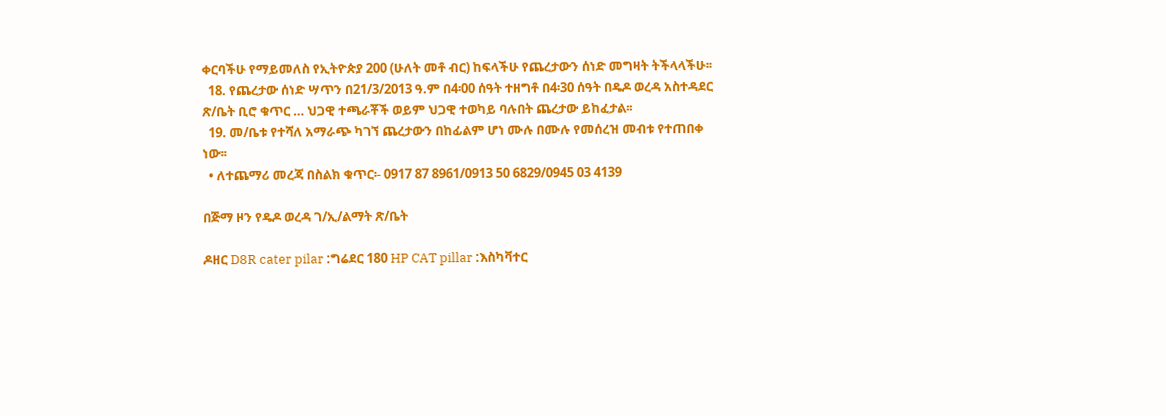ቀርባችሁ የማይመለስ የኢትዮጵያ 200 (ሁለት መቶ ብር) ከፍላችሁ የጨረታውን ሰነድ መግዛት ትችላላችሁ፡፡
  18. የጨረታው ሰነድ ሣጥን በ21/3/2013 ዓ.ም በ4፡00 ሰዓት ተዘግቶ በ4፡30 ሰዓት በዴዶ ወረዳ አስተዳደር ጽ/ቤት ቢሮ ቁጥር … ህጋዊ ተጫራቾች ወይም ህጋዊ ተወካይ ባሉበት ጨረታው ይከፈታል፡፡
  19. መ/ቤቱ የተሻለ አማራጭ ካገኘ ጨረታውን በከፊልም ሆነ ሙሉ በሙሉ የመሰረዝ መብቱ የተጠበቀ ነው፡፡
  • ለተጨማሪ መረጃ በስልክ ቁጥር፡- 0917 87 8961/0913 50 6829/0945 03 4139

በጅማ ዞን የዴዶ ወረዳ ገ/ኢ/ልማት ጽ/ቤት

ዶዘር D8R cater pilar :ግሬደር 180 HP CAT pillar :እስካቫተር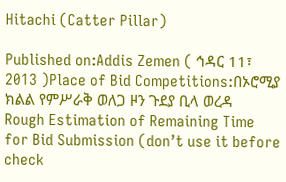Hitachi (Catter Pillar)

Published on:Addis Zemen ( ኅዳር 11፣ 2013 )Place of Bid Competitions:በኦሮሚያ ክልል የምሥራቅ ወለጋ ዞን ጉደያ ቢላ ወረዳ
Rough Estimation of Remaining Time for Bid Submission (don’t use it before check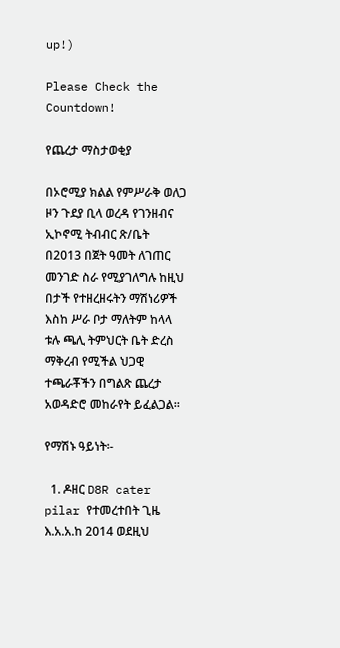up!)

Please Check the Countdown!

የጨረታ ማስታወቂያ

በኦሮሚያ ክልል የምሥራቅ ወለጋ ዞን ጉደያ ቢላ ወረዳ የገንዘብና ኢኮኖሚ ትብብር ጽ/ቤት በ2013 በጀት ዓመት ለገጠር መንገድ ስራ የሚያገለግሉ ከዚህ በታች የተዘረዘሩትን ማሽነሪዎች እስከ ሥራ ቦታ ማለትም ከላላ ቱሉ ጫሊ ትምህርት ቤት ድረስ ማቅረብ የሚችል ህጋዊ ተጫራቾችን በግልጽ ጨረታ አወዳድሮ መከራየት ይፈልጋል።

የማሽኑ ዓይነት፡-

  1. ዶዘር D8R cater pilar የተመረተበት ጊዜ እ.አ.አ.ከ 2014 ወደዚህ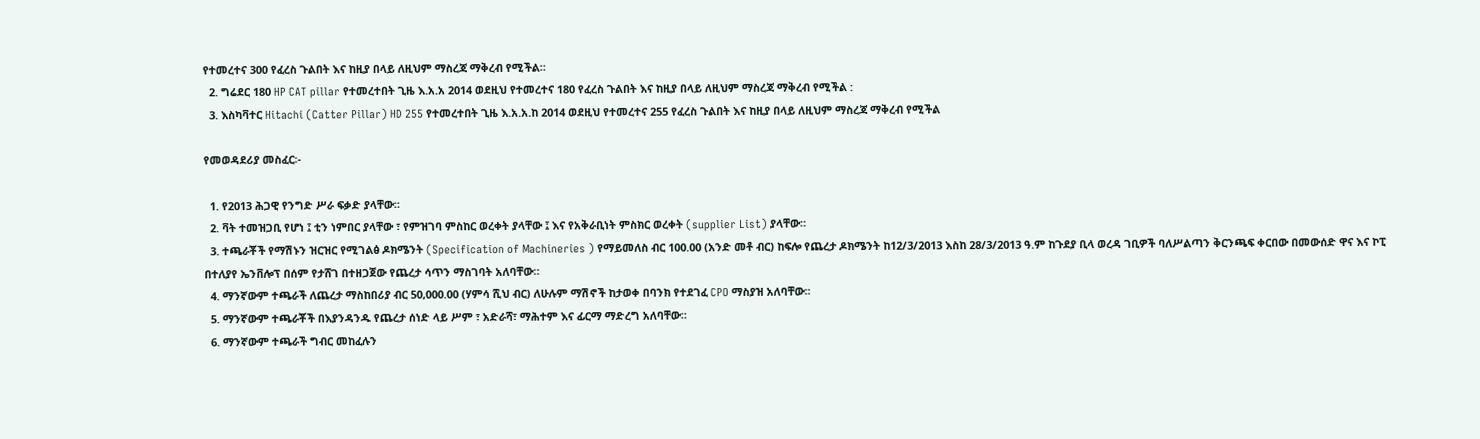የተመረተና 300 የፈረስ ጉልበት እና ከዚያ በላይ ለዚህም ማስረጃ ማቅረብ የሚችል።
  2. ግሬደር 180 HP CAT pillar የተመረተበት ጊዜ እ.አ.አ 2014 ወደዚህ የተመረተና 180 የፈረስ ጉልበት እና ከዚያ በላይ ለዚህም ማስረጃ ማቅረብ የሚችል :
  3. እስካቫተር Hitachi (Catter Pillar) HD 255 የተመረተበት ጊዜ እ.አ.አ.ከ 2014 ወደዚህ የተመረተና 255 የፈረስ ጉልበት እና ከዚያ በላይ ለዚህም ማስረጃ ማቅረብ የሚችል

የመወዳደሪያ መስፈር፡-

  1. የ2013 ሕጋዊ የንግድ ሥራ ፍቃድ ያላቸው።
  2. ቫት ተመዝጋቢ የሆነ ፤ ቲን ነምበር ያላቸው ፣ የምዝገባ ምስከር ወረቀት ያላቸው ፤ እና የአቅራቢነት ምስክር ወረቀት (supplier List) ያላቸው።
  3. ተጫራቾች የማሽኑን ዝርዝር የሚገልፅ ዶክሜንት (Specification of Machineries ) የማይመለስ ብር 100.00 (አንድ መቶ ብር) ከፍሎ የጨረታ ዶክሜንት ከ12/3/2013 እስከ 28/3/2013 ዓ.ም ከጉደያ ቢላ ወረዳ ገቢዎች ባለሥልጣን ቅርንጫፍ ቀርበው በመውሰድ ዋና እና ኮፒ በተለያየ ኤንቨሎፕ በሰም የታሸገ በተዘጋጀው የጨረታ ሳጥን ማስገባት አለባቸው።
  4. ማንኛውም ተጫራች ለጨረታ ማስከበሪያ ብር 50,000.00 (ሃምሳ ሺህ ብር) ለሁሉም ማሽኖች ከታወቀ በባንክ የተደገፈ CPO ማስያዝ አለባቸው፡፡
  5. ማንኛውም ተጫራቾች በእያንዳንዱ የጨረታ ሰነድ ላይ ሥም ፣ አድራሻ፣ ማሕተም እና ፊርማ ማድረግ አለባቸው።
  6. ማንኛውም ተጫራች ግብር መከፈሉን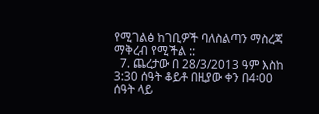የሚገልፅ ከገቢዎች ባለስልጣን ማስረጃ ማቅረብ የሚችል ::
  7. ጨረታው በ 28/3/2013 ዓም እስከ 3:30 ሰዓት ቆይቶ በዚያው ቀን በ4፡00 ሰዓት ላይ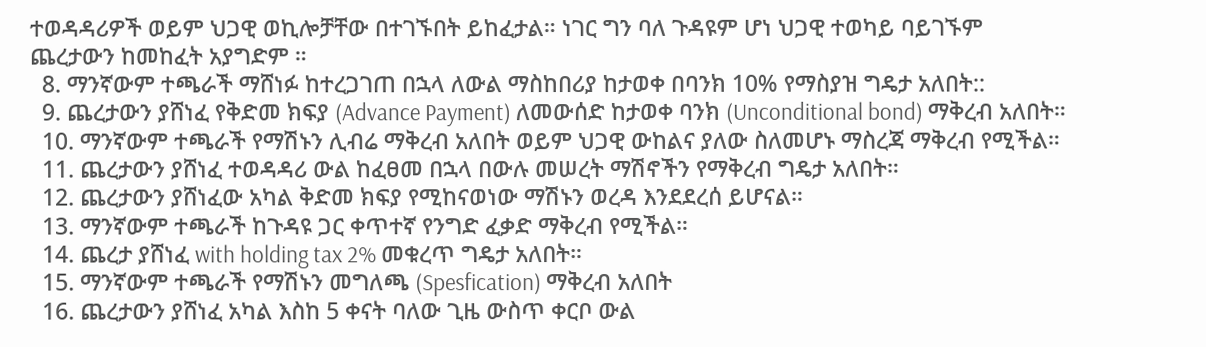ተወዳዳሪዎች ወይም ህጋዊ ወኪሎቻቸው በተገኙበት ይከፈታል። ነገር ግን ባለ ጉዳዩም ሆነ ህጋዊ ተወካይ ባይገኙም ጨረታውን ከመከፈት አያግድም ።
  8. ማንኛውም ተጫራች ማሸነፉ ከተረጋገጠ በኋላ ለውል ማስከበሪያ ከታወቀ በባንክ 10% የማስያዝ ግዴታ አለበት::
  9. ጨረታውን ያሸነፈ የቅድመ ክፍያ (Advance Payment) ለመውሰድ ከታወቀ ባንክ (Unconditional bond) ማቅረብ አለበት።
  10. ማንኛውም ተጫራች የማሽኑን ሊብሬ ማቅረብ አለበት ወይም ህጋዊ ውከልና ያለው ስለመሆኑ ማስረጃ ማቅረብ የሚችል።
  11. ጨረታውን ያሸነፈ ተወዳዳሪ ውል ከፈፀመ በኋላ በውሉ መሠረት ማሽኖችን የማቅረብ ግዴታ አለበት።
  12. ጨረታውን ያሸነፈው አካል ቅድመ ክፍያ የሚከናወነው ማሽኑን ወረዳ እንደደረሰ ይሆናል።
  13. ማንኛውም ተጫራች ከጉዳዩ ጋር ቀጥተኛ የንግድ ፈቃድ ማቅረብ የሚችል።
  14. ጨረታ ያሸነፈ with holding tax 2% መቁረጥ ግዴታ አለበት።
  15. ማንኛውም ተጫራች የማሽኑን መግለጫ (Spesfication) ማቅረብ አለበት
  16. ጨረታውን ያሸነፈ አካል እስከ 5 ቀናት ባለው ጊዜ ውስጥ ቀርቦ ውል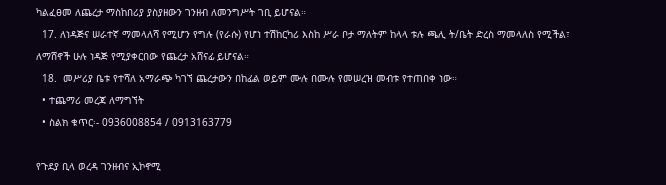ካልፈፀመ ለጨረታ ማስከበሪያ ያስያዘውን ገንዘብ ለመንግሥት ገቢ ይሆናል።
  17. ለነዳጅና ሠራተኛ ማመላለሻ የሚሆን የግሉ (የራሱ) የሆነ ተሽከርካሪ እስከ ሥራ ቦታ ማለትም ከላላ ቱሉ ጫሊ ት/ቤት ድረስ ማመላለስ የሚችል፣ ለማሸኖች ሁሉ ነዳጅ የሚያቀርበው የጨረታ አሸናፊ ይሆናል።
  18.  መሥሪያ ቤቱ የተሻለ አማራጭ ካገኘ ጨረታውን በከፊል ወይም ሙሉ በሙሉ የመሠረዝ መብቱ የተጠበቀ ነው።
  • ተጨማሪ መረጃ ለማግኘት
  • ስልክ ቁጥር፡- 0936008854 / 0913163779

የጉደያ ቢላ ወረዳ ገንዘብና ኢኮኖሚ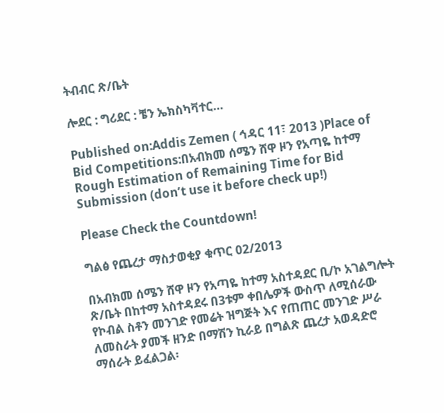ትብብር ጽ/ቤት

ሎደር : ግሪደር : ቼን ኤክስካቫተር…

Published on:Addis Zemen ( ኅዳር 11፣ 2013 )Place of Bid Competitions:በአብክመ ሰሜን ሸዋ ዞን የአጣዬ ከተማ
Rough Estimation of Remaining Time for Bid Submission (don’t use it before check up!)

Please Check the Countdown!

ግልፅ የጨረታ ማስታወቂያ ቁጥር 02/2013

በአብክመ ሰሜን ሸዋ ዞን የአጣዬ ከተማ አስተዳደር ቢ/ኮ አገልግሎት ጽ/ቤት በከተማ አስተዳደሩ በ3ቱም ቀበሌዎች ውስጥ ለሚሰራው የኮብል ስቶን መንገድ የመሬት ዝግጅት እና የጠጠር መንገድ ሥራ ለመስራት ያመች ዘንድ በማሽን ኪራይ በግልጽ ጨረታ አወዳድሮ ማሰራት ይፈልጋል፡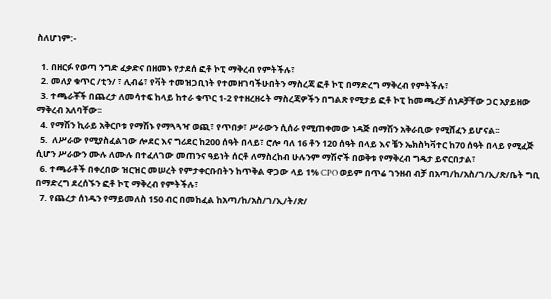ስለሆነም:-

  1. በዘርፉ የወጣ ንግድ ፈቃድና በዘመኑ የታደሰ ፎቶ ኮፒ ማቅረብ የምትችሉ፣
  2. መለያ ቁጥር /ቲን/ ፣ ሊብሬ፣ የቫት ተመዝጋቢነት የተመዘገባችሁበትን ማስረጃ ፎቶ ኮፒ በማድረግ ማቅረብ የምትችሉ፣
  3. ተጫራቾች በጨረታ ለመሳተፍ ከላይ ከተራ ቁጥር 1-2 የተዘረዘሩት ማስረጃዎችን በግልጽ የሚታይ ፎቶ ኮፒ ከመጫረቻ ሰነዶቻቸው ጋር አያይዘው ማቅረብ አለባቸው፡፡
  4. የማሽን ኪራይ አቅርቦቱ የማሽኑ የማጓጓዣ ወጪ፣ የጥበቃ፣ ሥራውን ሲሰራ የሚጠቀመው ነዳጅ በማሽን አቅራቢው የሚሸፈን ይሆናል፡፡
  5.  ለሥራው የሚያስፈልገው ሎደር እና ግሪደር ከ200 ሰዓት በላይ፣ ሮሎ ባለ 16 ቶን 120 ሰዓት በላይ እና ቼን ኤክስካቫተር ከ70 ሰዓት በላይ የሚፈጅ ሲሆን ሥራውን ሙሉ ለሙሉ በተፈለገው መጠንና ዓይነት ሰርቶ ለማስረከብ ሁሉንም ማሽኖች በወቅቱ የማቅረብ ግዴታ ይኖርበታል፣
  6. ተጫራቶች በቀረበው ዝርዝር መሠረት የምታቀርቡበትን ከጥቅል ዋጋው ላይ 1% CPO ወይም በጥሬ ገንዘብ ብቻ በአጣ/ከ/አስ/ገ/ኢ/ጽ/ቤት ግቢ በማድረግ ደረሰኙን ፎቶ ኮፒ ማቅረብ የምትችሉ፣
  7. የጨረታ ሰነዱን የማይመለስ 150 ብር በመከፈል ከአጣ/ከ/አስ/ገ/ኢ/ት/ጽ/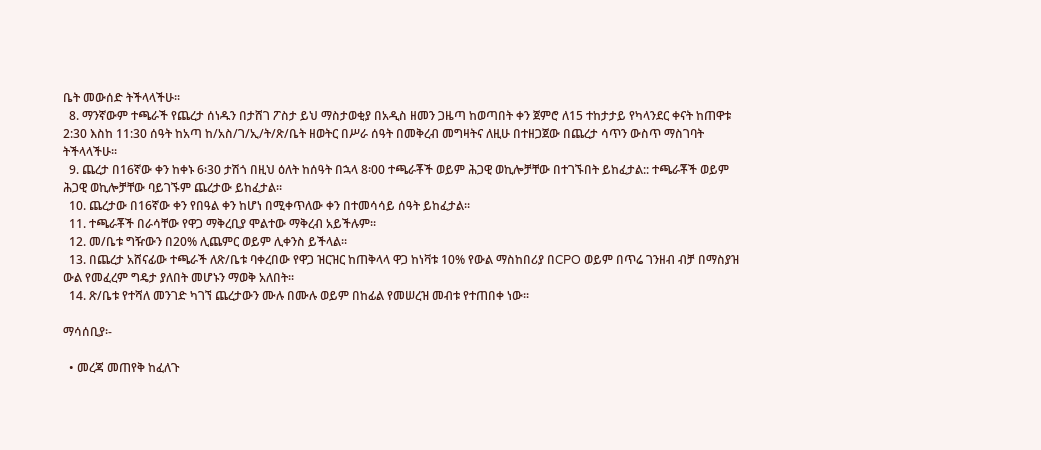ቤት መውሰድ ትችላላችሁ፡፡
  8. ማንኛውም ተጫራች የጨረታ ሰነዱን በታሸገ ፖስታ ይህ ማስታወቂያ በአዲስ ዘመን ጋዜጣ ከወጣበት ቀን ጀምሮ ለ15 ተከታታይ የካላንደር ቀናት ከጠዋቱ 2:30 እስከ 11:30 ሰዓት ከአጣ ከ/አስ/ገ/ኢ/ት/ጽ/ቤት ዘወትር በሥራ ሰዓት በመቅረብ መግዛትና ለዚሁ በተዘጋጀው በጨረታ ሳጥን ውስጥ ማስገባት ትችላላችሁ፡፡
  9. ጨረታ በ16ኛው ቀን ከቀኑ 6፡30 ታሽጎ በዚህ ዕለት ከሰዓት በኋላ 8፡00 ተጫራቾች ወይም ሕጋዊ ወኪሎቻቸው በተገኙበት ይከፈታል:: ተጫራቾች ወይም ሕጋዊ ወኪሎቻቸው ባይገኙም ጨረታው ይከፈታል፡፡
  10. ጨረታው በ16ኛው ቀን የበዓል ቀን ከሆነ በሚቀጥለው ቀን በተመሳሳይ ሰዓት ይከፈታል፡፡
  11. ተጫራቾች በራሳቸው የዋጋ ማቅረቢያ ሞልተው ማቅረብ አይችሉም፡፡
  12. መ/ቤቱ ግዥውን በ20% ሊጨምር ወይም ሊቀንስ ይችላል፡፡
  13. በጨረታ አሸናፊው ተጫራች ለጽ/ቤቱ ባቀረበው የዋጋ ዝርዝር ከጠቅላላ ዋጋ ከነቫቱ 10% የውል ማስከበሪያ በCPO ወይም በጥሬ ገንዘብ ብቻ በማስያዝ ውል የመፈረም ግዴታ ያለበት መሆኑን ማወቅ አለበት፡፡
  14. ጽ/ቤቱ የተሻለ መንገድ ካገኘ ጨረታውን ሙሉ በሙሉ ወይም በከፊል የመሠረዝ መብቱ የተጠበቀ ነው፡፡

ማሳሰቢያ፡-

  • መረጃ መጠየቅ ከፈለጉ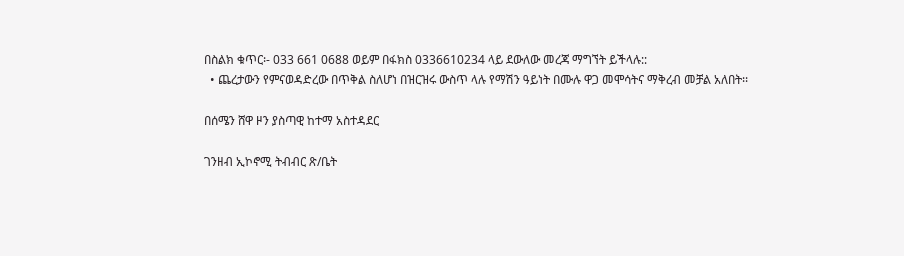በስልክ ቁጥር፡- 033 661 0688 ወይም በፋክስ 0336610234 ላይ ደውለው መረጃ ማግኘት ይችላሉ::
  • ጨረታውን የምናወዳድረው በጥቅል ስለሆነ በዝርዝሩ ውስጥ ላሉ የማሽን ዓይነት በሙሉ ዋጋ መሞሳትና ማቅረብ መቻል አለበት፡፡

በሰሜን ሸዋ ዞን ያስጣዊ ከተማ አስተዳደር

ገንዘብ ኢኮኖሚ ትብብር ጽ/ቤት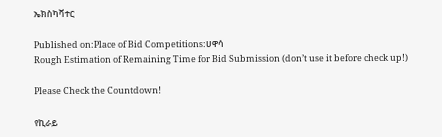ኤክስካቫተር

Published on:Place of Bid Competitions:ሀዋሳ
Rough Estimation of Remaining Time for Bid Submission (don’t use it before check up!)

Please Check the Countdown!

የኪራይ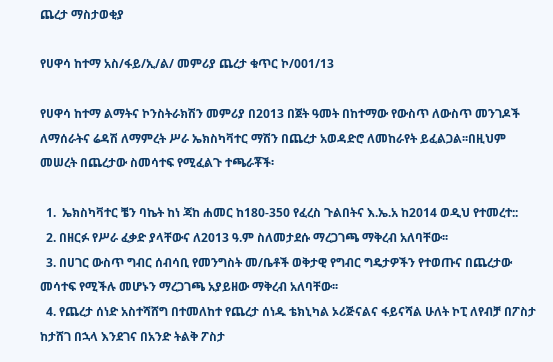ጨረታ ማስታወቂያ

የሀዋሳ ከተማ አስ/ፋይ/ኢ/ል/ መምሪያ ጨረታ ቁጥር ኮ/001/13

የሀዋሳ ከተማ ልማትና ኮንስትራክሽን መምሪያ በ2013 በጀት ዓመት በከተማው የውስጥ ለውስጥ መንገዶች ለማሰራትና ሬዳሽ ለማምረት ሥራ ኤክስካቫተር ማሽን በጨረታ አወዳድሮ ለመከራየት ይፈልጋል፡፡በዚህም መሠረት በጨረታው ስመሳተፍ የሚፈልጉ ተጫራቾች፡

  1.  ኤክስካቫተር ቼን ባኬት ከነ ጃከ ሐመር ከ180-350 የፈረስ ጉልበትና እ.ኤ.አ ከ2014 ወዲህ የተመረተ::
  2. በዘርፉ የሥራ ፈቃድ ያላቸውና ለ2013 ዓ.ም ስለመታደሱ ማረጋገጫ ማቅረብ አለባቸው፡፡
  3. በሀገር ውስጥ ግብር ሰብሳቢ የመንግስት መ/ቤቶች ወቅታዊ የግብር ግዴታዎችን የተወጡና በጨረታው መሳተፍ የሚችሉ መሆኑን ማረጋገጫ አያይዘው ማቅረብ አለባቸው፡፡
  4. የጨረታ ሰነድ አስተሻሸግ በተመለከተ የጨረታ ሰነዱ ቴክኒካል ኦሪጅናልና ፋይናሻል ሁለት ኮፒ ለየብቻ በፖስታ ከታሸገ በኋላ እንደገና በአንድ ትልቅ ፖስታ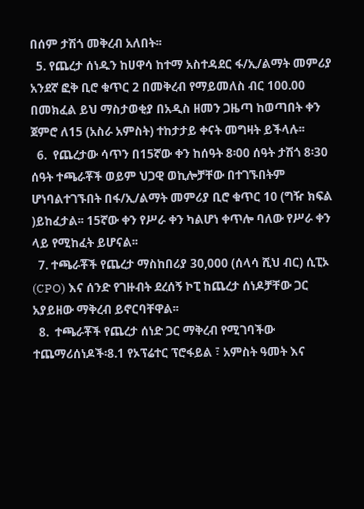በሰም ታሽጎ መቅረብ አለበት፡፡
  5. የጨረታ ሰነዱን ከሀዋሳ ከተማ አስተዳደር ፋ/ኢ/ልማት መምሪያ አንደኛ ፎቅ ቢሮ ቁጥር 2 በመቅረብ የማይመለስ ብር 100.00 በመክፈል ይህ ማስታወቂያ በአዲስ ዘመን ጋዜጣ ከወጣበት ቀን ጀምሮ ለ15 (አስራ አምስት) ተከታታይ ቀናት መግዛት ይችላሉ፡፡
  6.  የጨረታው ሳጥን በ15ኛው ቀን ከሰዓት 8፡00 ሰዓት ታሽጎ 8፡30 ሰዓት ተጫራቾች ወይም ህጋዊ ወኪሎቻቸው በተገኙበትም ሆነባልተገኙበት በፋ/ኢ/ልማት መምሪያ ቢሮ ቁጥር 10 (ግዥ ክፍል )ይከፈታል፡፡ 15ኛው ቀን የሥራ ቀን ካልሆነ ቀጥሎ ባለው የሥራ ቀን ላይ የሚከፈት ይሆናል፡፡
  7. ተጫራቾች የጨረታ ማስከበሪያ 30,000 (ሰላሳ ሺህ ብር) ሲፒኦ (CPO) እና ሰንድ የገዙብት ደረሰኝ ኮፒ ከጨረታ ሰነዶቻቸው ጋር አያይዘው ማቅረብ ይኖርባቸዋል፡፡
  8.  ተጫራቾች የጨረታ ሰነድ ጋር ማቅረብ የሚገባችው ተጨማሪሰነዶች፡8.1 የኦፕሬተር ፕሮፋይል ፣ አምስት ዓመት እና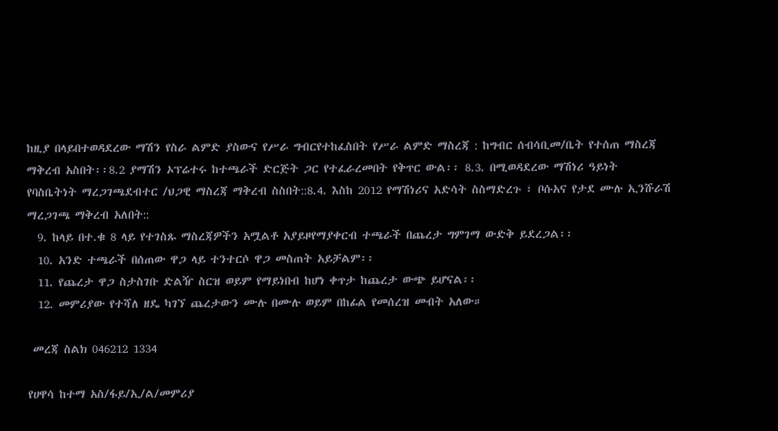ከዚያ በላይበተወዳደረው ማሽን የስራ ልምድ ያስውና የሥራ ግብርየተከፈስበት የሥራ ልምድ ማስረጃ : ከግብር ሰብሳቢመ/ቤት የተሰጠ ማስረጃ ማቅረብ አስበት፡፡8.2 ያማሽን ኦፕሬተሩ ከተጫራች ድርጅት ጋር የተፈራረመበት የቅጥር ውል፡፡ 8.3. በሚወዳደረው ማሽነሪ ዓይነት የባስቤትነት ማረጋገጫደብተር /ህጋዊ ማስረጃ ማቅረብ ስስበት::8.4. እስከ 2012 የማሽነሪና አድሳት ስስማድረጉ ፣ ቦሱአና የታደ ሙሉ ኢንሹራሽ ማረጋገጫ ማቅረብ አለበት::
  9. ከላይ በተ.ቁ 8 ላይ የተገስጹ ማስረጃዎችን አሟልቶ አያይዞየማያቀርብ ተጫራች በጨረታ ግምገማ ውድቅ ይደረጋል፡፡
  10. አንድ ተጫራች በሰጠው ዋጋ ላይ ተንተርሶ ዋጋ መስጠት አይቻልም፡፡
  11. የጨረታ ዋጋ ስታስገቡ ድልዥ ስርዝ ወይም የማይነበብ ከሆነ ቀጥታ ከጨረታ ውጭ ይሆናል፡፡
  12. መምሪያው የተሻለ ዘዴ ካገኘ ጨረታውን ሙሉ በሙሉ ወይም በከፊል የመሰረዝ መብት አለው።

 መረጃ ስልክ 046212 1334

የሀዋሳ ከተማ አስ/ፋይ/ኢ/ል/መምሪያ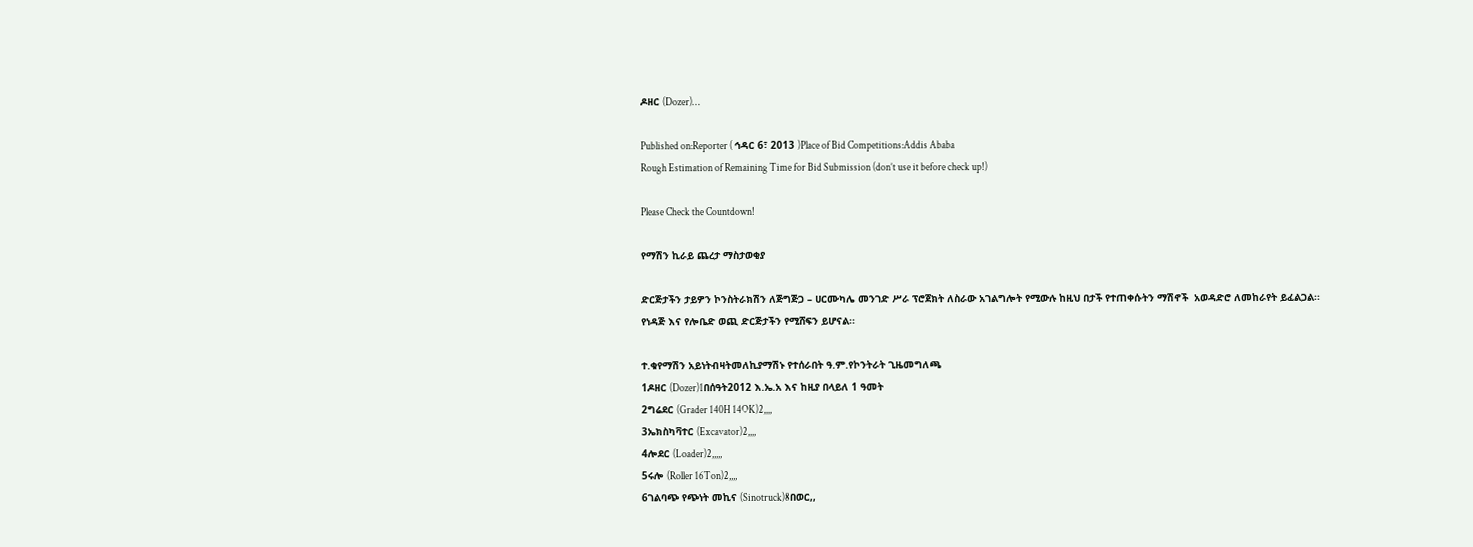ዶዘር (Dozer)…

Published on:Reporter ( ኅዳር 6፣ 2013 )Place of Bid Competitions:Addis Ababa
Rough Estimation of Remaining Time for Bid Submission (don’t use it before check up!)

Please Check the Countdown!

የማሽን ኪራይ ጨረታ ማስታወቂያ

ድርጅታችን ታይዎን ኮንስትራክሽን ለጅግጅጋ – ሀርሙካሌ መንገድ ሥራ ፕሮጀክት ለስራው አገልግሎት የሚውሉ ከዚህ በታች የተጠቀሱትን ማሽኖች  አወዳድሮ ለመከራየት ይፈልጋል፡፡ የነዳጅ እና የሎቤድ ወጪ ድርጅታችን የሚሸፍን ይሆናል፡፡

ተ.ቁየማሽን አይነትብዛትመለኪያማሽኑ የተሰራበት ዓ.ም.የኮንትራት ጊዜመግለጫ
1ዶዘር (Dozer)1በሰዓት2012 እ.ኤ.አ እና ከዚያ በላይለ 1 ዓመት
2ግሬደር (Grader 140H 14OK)2,,,,
3ኤክስካቫተር (Excavator)2,,,,
4ሎደር (Loader)2,,,,,
5ሩሎ (Roller 16Ton)2,,,,
6ገልባጭ የጭነት መኪና (Sinotruck)8በወር,,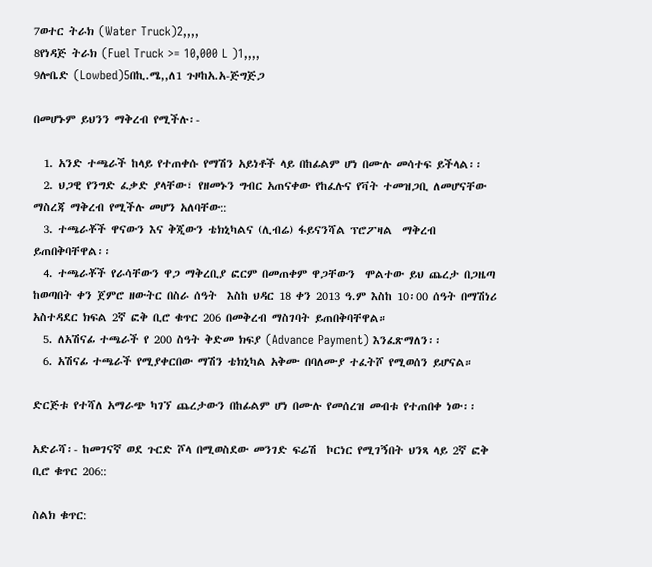7ወተር ትራክ (Water Truck)2,,,,
8የነዳጅ ትራክ (Fuel Truck >= 10,000 L )1,,,,
9ሎቤድ (Lowbed)5በኪ.ሜ,,ለ1 ጉዞከአ.አ-ጅግጅጋ

በመሆኑም ይህንን ማቅረብ የሚችሉ፡-

  1. አንድ ተጫራች ከላይ የተጠቀሱ የማሽን አይነቶች ላይ በከፊልም ሆነ በሙሉ መሳተፍ ይችላል፡፡
  2. ህጋዊ የንግድ ፈቃድ ያላቸው፣ የዘመኑን ግብር አጠናቀው የከፈሉና የቫት ተመዝጋቢ ለመሆናቸው ማስረጃ ማቅረብ የሚችሉ መሆን አለባቸው::
  3. ተጫራቾች ዋናውን እና ቅጂውን ቴክኒካልና (ሊብሬ) ፋይናንሻል ፕሮፖዛል  ማቅረብ ይጠበቅባቸዋል፡፡
  4. ተጫራቾች የራሳቸውን ዋጋ ማቅረቢያ ፎርም በመጠቀም ዋጋቸውን  ሞልተው ይህ ጨረታ በጋዜጣ ከወጣበት ቀን ጀምሮ ዘውትር በስራ ሰዓት  እስከ ህዳር 18 ቀን 2013 ዓ.ም እስከ 10፡00 ሰዓት በማሽነሪ አስተዳደር ክፍል 2ኛ ፎቅ ቢሮ ቁጥር 206 በመቅረብ ማስገባት ይጠበቅባቸዋል።
  5. ለአሽናፊ ተጫራች የ 200 ስዓት ቅድመ ክፍያ (Advance Payment) እንፈጽማለን፡፡
  6. አሽናፊ ተጫራች የሚያቀርበው ማሽን ቴክኒካል አቅሙ በባለሙያ ተፈትሾ የሚወሰን ይሆናል።

ድርጅቱ የተሻለ አማራጭ ካገኘ ጨረታውን በከፊልም ሆነ በሙሉ የመሰረዝ መብቱ የተጠበቀ ነው፡፡

አድራሻ፡- ከመገናኛ ወደ ጉርድ ሾላ በሚወስደው መንገድ ፍሬሽ  ኮርነር የሚገኝበት ህንጻ ላይ 2ኛ ፎቅ ቢሮ ቁጥር 206::

ስልክ ቁጥር: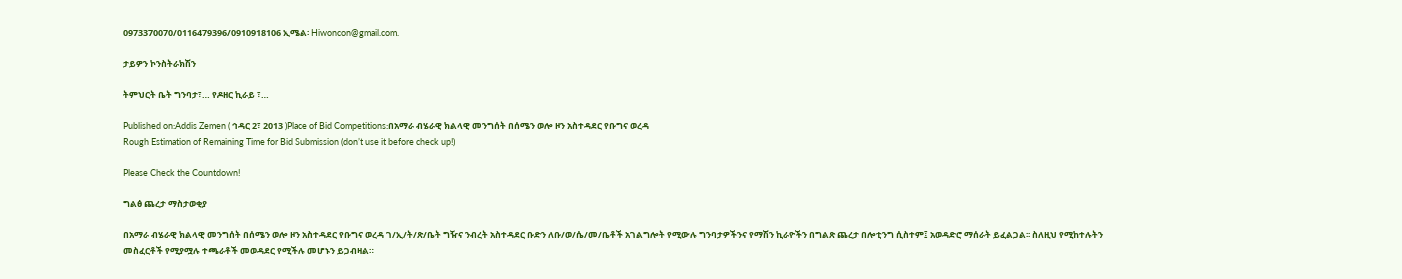0973370070/0116479396/0910918106 ኢሜል፡ Hiwoncon@gmail.com.

ታይዎን ኮንስትራክሽን

ትምህርት ቤት ግንባታ፣… የዶዘር ኪራይ ፣…

Published on:Addis Zemen ( ኅዳር 2፣ 2013 )Place of Bid Competitions:በአማራ ብሄራዊ ክልላዊ መንግሰት በሰሜን ወሎ ዞን አስተዳደር የቡግና ወረዳ
Rough Estimation of Remaining Time for Bid Submission (don’t use it before check up!)

Please Check the Countdown!

ግልፅ ጨረታ ማስታወቂያ

በአማራ ብሄራዊ ክልላዊ መንግሰት በሰሜን ወሎ ዞን አስተዳደር የቡግና ወረዳ ገ/ኢ/ት/ጽ/ቤት ግዥና ንብረት አስተዳደር ቡድን ለቡ/ወ/ሴ/መ/ቤቶች አገልግሎት የሚውሉ ግንባታዎችንና የማሽን ኪራዮችን በግልጽ ጨረታ በሎቲንግ ሲስተም፤ አወዳድሮ ማሰራት ይፈልጋል፡፡ ስለዚህ የሚከተሉትን መስፈርቶች የሚያሟሉ ተጫራቶች መወዳደር የሚችሉ መሆኑን ይጋብዛል።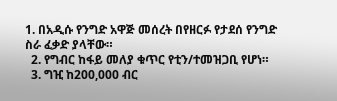1. በአዲሱ የንግድ አዋጅ መሰረት በየዘርፉ የታደሰ የንግድ ስራ ፈቃድ ያላቸው።
  2. የግብር ከፋይ መለያ ቁጥር የቲን/ተመዝጋቢ የሆነ።
  3. ግዢ ከ200,000 ብር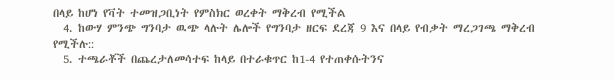በላይ ከሆነ የቫት ተመዝጋቢነት የምስክር ወረቀት ማቅረብ የሚችል
  4. ከውሃ ምንጭ ግንባታ ዉጭ ላሉት ሌሎች የግንባታ ዘርፍ ደረጃ 9 እና በላይ የብቃት ማረጋገጫ ማቅረብ የሚችሉ::
  5. ተጫራቾች በጨረታለመሳተፍ ከላይ በተራቁጥር ከ1-4 የተጠቀሱትንና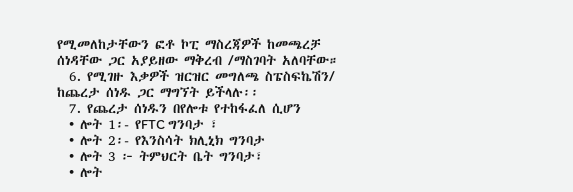የሚመለከታቸውን ፎቶ ኮፒ ማስረጃዎች ከመጫረቻ ሰነዳቸው ጋር አያይዘው ማቅረብ /ማስገባት አለባቸው።
  6. የሚገዙ እቃዎች ዝርዝር መግለጫ ስፔስፍኬሽን/ ከጨረታ ሰነዱ ጋር ማግኘት ይችላሉ፡፡
  7. የጨረታ ሰነዱን በየሎቱ የተከፋፈለ ሲሆን
  • ሎት 1፡- የFTC ግንባታ ፣
  • ሎት 2፡- የእንስሳት ክሊኒክ ግንባታ
  • ሎት 3 ፦ ትምህርት ቤት ግንባታ፣
  • ሎት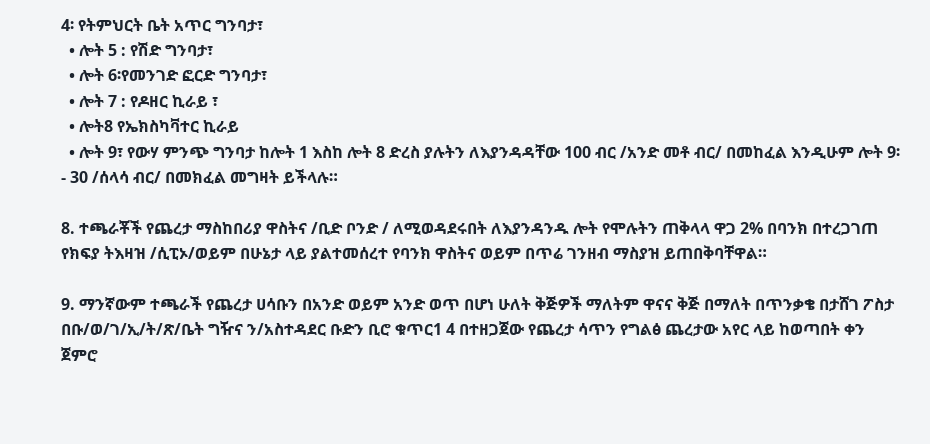4፡ የትምህርት ቤት አጥር ግንባታ፣
  • ሎት 5 : የሽድ ግንባታ፣
  • ሎት 6፡የመንገድ ፎርድ ግንባታ፣
  • ሎት 7 : የዶዘር ኪራይ ፣
  • ሎት8 የኤክስካቫተር ኪራይ
  • ሎት 9፣ የውሃ ምንጭ ግንባታ ከሎት 1 እስከ ሎት 8 ድረስ ያሉትን ለእያንዳዳቸው 100 ብር /አንድ መቶ ብር/ በመከፈል እንዲሁም ሎት 9፡- 30 /ሰላሳ ብር/ በመክፈል መግዛት ይችላሉ።

8. ተጫራቾች የጨረታ ማስከበሪያ ዋስትና /ቢድ ቦንድ / ለሚወዳደሩበት ለእያንዳንዱ ሎት የሞሉትን ጠቅላላ ዋጋ 2% በባንክ በተረጋገጠ የክፍያ ትእዛዝ /ሲፒኦ/ወይም በሁኔታ ላይ ያልተመሰረተ የባንክ ዋስትና ወይም በጥሬ ገንዘብ ማስያዝ ይጠበቅባቸዋል።

9. ማንኛውም ተጫራች የጨረታ ሀሳቡን በአንድ ወይም አንድ ወጥ በሆነ ሁለት ቅጅዎች ማለትም ዋናና ቅጅ በማለት በጥንቃቄ በታሸገ ፖስታ በቡ/ወ/ገ/ኢ/ት/ጽ/ቤት ግዥና ን/አስተዳደር ቡድን ቢሮ ቁጥር1 4 በተዘጋጀው የጨረታ ሳጥን የግልፅ ጨረታው አየር ላይ ከወጣበት ቀን ጀምሮ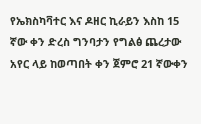የኤክስካቫተር እና ዶዘር ኪራይን እስከ 15 ኛው ቀን ድረስ ግንባታን የግልፅ ጨረታው አየር ላይ ከወጣበት ቀን ጀምሮ 21 ኛውቀን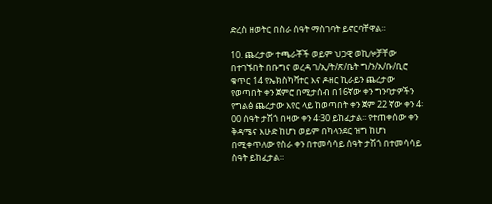ድረስ ዘወትር በስራ ሰዓት ማስገባት ይኖርባቸዋል።

10. ጨረታው ተጫራቾች ወይም ህጋዊ ወኪሎቻቸው በተገኙበት በቡግና ወረዳ ገ/ኢ/ት/ጽ/ቤት ግ/ን/አ/ቡ/ቢሮ ቁጥር 14 የኤክስካቫተር እና ዶዘር ኪራይን ጨረታው የወጣበት ቀን ጀምሮ በሚታሰብ በ16ኛው ቀን ግንባታዎችን የግልፅ ጨረታው እየር ላይ ከወጣበት ቀን ጀም 22 ኛው ቀን 4፡00 ሰዓት ታሽጎ በዛው ቀን 4፡30 ይከፈታል፡፡ የተጠቀሰው ቀን ቅዳሜና እሁድ ከሆነ ወይም በካላንደር ዝግ ከሆነ በሚቀጥለው የስራ ቀን በተመሳሳይ ሰዓት ታሽጎ በተመሳሳይ ስዓት ይከፈታል።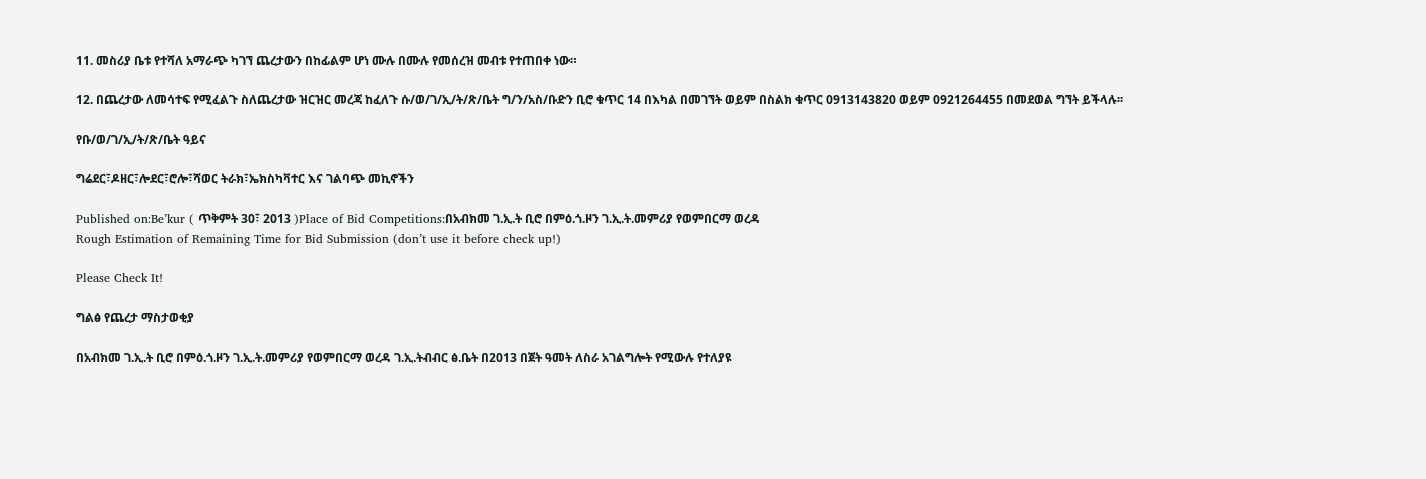11. መስሪያ ቤቱ የተሻለ አማራጭ ካገኘ ጨረታውን በከፊልም ሆነ ሙሉ በሙሉ የመሰረዝ መብቱ የተጠበቀ ነው።

12. በጨረታው ለመሳተፍ የሚፈልጉ ስለጨረታው ዝርዝር መረጃ ከፈለጉ ሱ/ወ/ገ/ኢ/ት/ጽ/ቤት ግ/ን/አስ/ቡድን ቢሮ ቁጥር 14 በእካል በመገኘት ወይም በስልክ ቁጥር 0913143820 ወይም 0921264455 በመደወል ግኘት ይችላሉ፡፡

የቡ/ወ/ገ/ኢ/ት/ጽ/ቤት ዓይና

ግሬደር፣ዶዘር፣ሎደር፣ሮሎ፣ሻወር ትራክ፣ኤክስካቫተር እና ገልባጭ መኪኖችን

Published on:Be’kur ( ጥቅምት 30፣ 2013 )Place of Bid Competitions:በአብክመ ገ.ኢ.ት ቢሮ በምዕ.ጎ.ዞን ገ.ኢ.ት.መምሪያ የወምበርማ ወረዳ
Rough Estimation of Remaining Time for Bid Submission (don’t use it before check up!)

Please Check It!

ግልፅ የጨረታ ማስታወቂያ

በአብክመ ገ.ኢ.ት ቢሮ በምዕ.ጎ.ዞን ገ.ኢ.ት.መምሪያ የወምበርማ ወረዳ ገ.ኢ.ትብብር ፅ.ቤት በ2013 በጀት ዓመት ለስራ አገልግሎት የሚውሉ የተለያዩ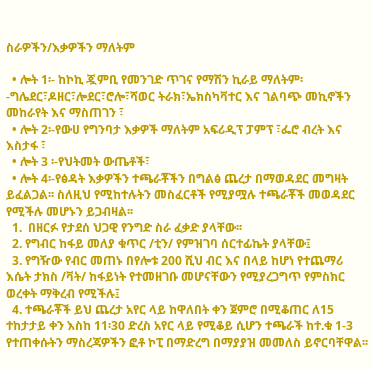ስራዎችን/እቃዎችን ማለትም

  • ሎት 1፡- ከኮኪ ጇምቢ የመንገድ ጥገና የማሽን ኪራይ ማለትም፡-ግሌደር፣ዶዘር፣ሎደር፣ሮሎ፣ሻወር ትራክ፣ኤክስካቫተር እና ገልባጭ መኪኖችን መከራየት እና ማስጠገን ፣
  • ሎት 2፡-የውሀ የግንባታ እቃዎች ማለትም አፍሪዲፕ ፓምፕ ፣ፌሮ ብረት እና እስታፋ ፣
  • ሎት 3 ፡-የህትመት ውጤቶች፣
  • ሎት 4፡-የፅዳት እቃዎችን ተጫራቾችን በግልፅ ጨረታ በማወዳደር መግዛት ይፈልጋል፡፡ ስለዚህ የሚከተሉትን መስፈርቶች የሚያሟሉ ተጫራቾች መወዳደር የሚችሉ መሆኑን ይጋብዛል፡፡
  1.  በዘርፉ የታደሰ ህጋዊ የንግድ ስራ ፈቃድ ያላቸው፡፡
  2. የግብር ከፋይ መለያ ቁጥር /ቲን/ የምዝገባ ሰርተፊኬት ያላቸው፤
  3. የግዥው የብር መጠኑ በየሎቱ 200 ሺህ ብር እና በላይ ከሆነ የተጨማሪ እሴት ታክስ /ቫት/ ከፋይነት የተመዘገቡ መሆናቸውን የሚያረጋግጥ የምስክር ወረቀት ማቅረብ የሚችሉ፤
  4. ተጫራቾች ይህ ጨረታ አየር ላይ ከዋለበት ቀን ጀምሮ በሚቆጠር ለ15 ተከታታይ ቀን እስከ 11፡30 ድረስ አየር ላይ የሚቆይ ሲሆን ተጫራች ከተ.ቁ 1-3 የተጠቀሱትን ማስረጃዎችን ፎቶ ኮፒ በማድረግ በማያያዝ መመለስ ይኖርባቸዋል፡፡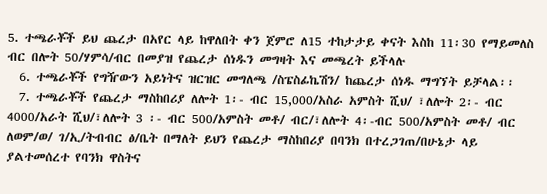5. ተጫራቾች ይህ ጨረታ በአየር ላይ ከዋለበት ቀን ጀምሮ ለ15 ተከታታይ ቀናት እስከ 11፡30 የማይመለስ ብር በሎት 50/ሃምሳ/ብር በመያዝ የጨረታ ሰነዱን መግዛት እና መጫረት ይችላሉ
  6. ተጫራቾች የግዥውን አይነትና ዝርዝር መግለጫ /ስፔስፊኬሽን/ ከጨረታ ሰነዱ ማግኘት ይቻላል፡፡
  7. ተጫራቾች የጨረታ ማስከበሪያ ለሎት 1፡- ብር 15,000/አስራ አምስት ሺህ/ ፣ለሎት 2፡- ብር 4000/አራት ሺህ/፣ለሎት 3 ፡- ብር 500/አምስት መቶ/ ብር/፣ለሎት 4፡-ብር 500/አምስት መቶ/ ብር ለወም/ወ/ ገ/ኢ/ትብብር ፅ/ቤት በማለት ይህን የጨረታ ማስከበሪያ በባንክ በተረጋገጠ/በሁኔታ ላይ ያልተመሰረተ የባንክ ዋስትና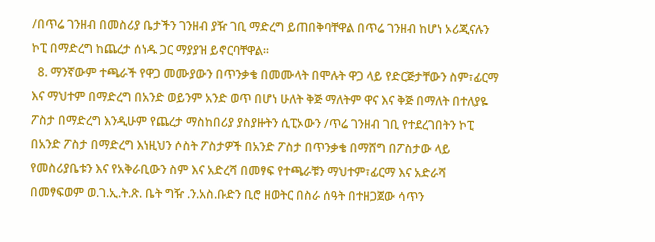/በጥሬ ገንዘብ በመስሪያ ቤታችን ገንዘብ ያዥ ገቢ ማድረግ ይጠበቅባቸዋል በጥሬ ገንዘብ ከሆነ ኦሪጂናሉን ኮፒ በማድረግ ከጨረታ ሰነዱ ጋር ማያያዝ ይኖርባቸዋል፡፡
  8. ማንኛውም ተጫራች የዋጋ መሙያውን በጥንቃቄ በመሙላት በሞሉት ዋጋ ላይ የድርጅታቸውን ስም፣ፊርማ እና ማህተም በማድረግ በአንድ ወይንም አንድ ወጥ በሆነ ሁለት ቅጅ ማለትም ዋና እና ቅጅ በማለት በተለያዬ ፖስታ በማድረግ እንዲሁም የጨረታ ማስከበሪያ ያስያዙትን ሲፒኦውን /ጥሬ ገንዘብ ገቢ የተደረገበትን ኮፒ በአንድ ፖስታ በማድረግ እነዚህን ሶስት ፖስታዎች በአንድ ፖስታ በጥንቃቄ በማሸግ በፖስታው ላይ የመስሪያቤቱን እና የአቅራቢውን ስም እና አድረሻ በመፃፍ የተጫራቹን ማህተም፣ፊርማ እና አድራሻ በመፃፍወም ወ.ገ.ኢ.ት.ጽ. ቤት ግዥ .ን.አስ.ቡድን ቢሮ ዘወትር በስራ ሰዓት በተዘጋጀው ሳጥን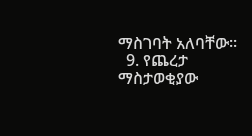ማስገባት አለባቸው፡፡
  9. የጨረታ ማስታወቂያው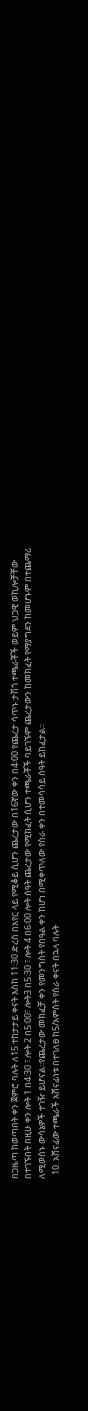በጋዜጣ ከወጣበት ቀን ጀምሮ ባሉት ለ15 ተከታታይ ቀናት እስከ 11፡30 ድረስ በአየር ላይ የሚቆይ ሲሆን ጨረታው በ16ኛው ቀን በ4፡00 የጨረታ ሳጥኑ ታሽጎ ተጫራቾች ወይም ህጋዊ ወኪሎቻቸው በተገኙበት በዚሁ ቀን ሎት 1 በ4፡30 ፣ ሎት 2 በ5፡00፣ ሎት3 በ5፡30 ፣ ሎት 4 በ6፡00 ሎት ሰዓት ጨረታው የሚከፈት ሲሆን ተጫራቾች ባይገኙም ጨረታውን ከመክፈት የማያግደን ከመሆኑም በተጨማሪ ለሚወሰኑ ውሳኔዎች ተገዥ ይሆናል፡፡የጨረታው መክፈቻ ቀን የመንግስት የበዓል ቀን ከሆነ በሚቀጥለው የስራ ቀን በተመሳሳይ ሰዓት ይከፈታል፡፡
  10. አሸናፊው ተጫራች አሸናፊነቱ በተገለፀ ከ5/አምስት የስራ ቀናት በኋላ ባሉት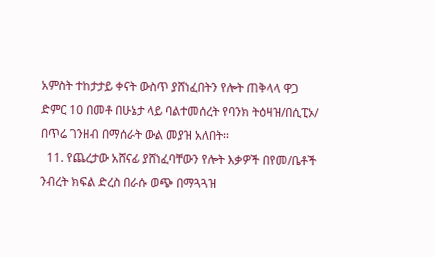አምስት ተከታታይ ቀናት ውስጥ ያሸነፈበትን የሎት ጠቅላላ ዋጋ ድምር 10 በመቶ በሁኔታ ላይ ባልተመሰረት የባንክ ትዕዛዝ/በሲፒኦ/ በጥሬ ገንዘብ በማሰራት ውል መያዝ አለበት፡፡
  11. የጨረታው አሸናፊ ያሸነፈባቸውን የሎት እቃዎች በየመ/ቤቶች ንብረት ክፍል ድረስ በራሱ ወጭ በማጓጓዝ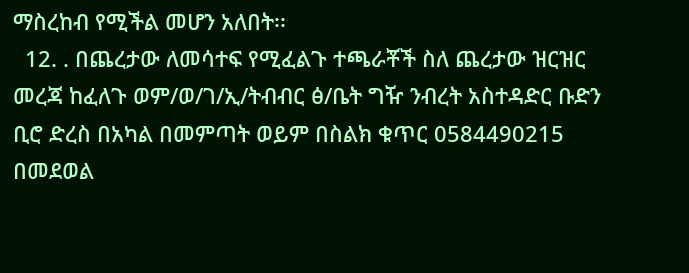ማስረከብ የሚችል መሆን አለበት፡፡
  12. . በጨረታው ለመሳተፍ የሚፈልጉ ተጫራቾች ስለ ጨረታው ዝርዝር መረጃ ከፈለጉ ወም/ወ/ገ/ኢ/ትብብር ፅ/ቤት ግዥ ንብረት አስተዳድር ቡድን ቢሮ ድረስ በአካል በመምጣት ወይም በስልክ ቁጥር 0584490215 በመደወል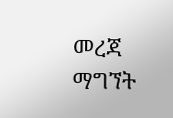መረጃ ማግኘት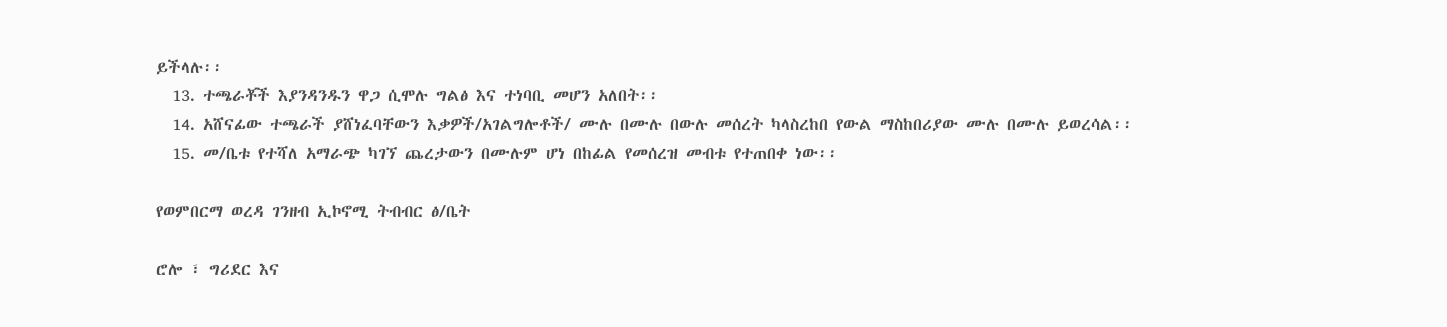ይችላሉ፡፡
  13. ተጫራቾች እያንዳንዱን ዋጋ ሲሞሉ ግልፅ እና ተነባቢ መሆን አለበት፡፡
  14. አሸናፊው ተጫራች ያሸነፈባቸውን እቃዎች/አገልግሎቶች/ ሙሉ በሙሉ በውሉ መሰረት ካላስረከበ የውል ማስከበሪያው ሙሉ በሙሉ ይወረሳል፡፡
  15. መ/ቤቱ የተሻለ አማራጭ ካገኘ ጨረታውን በሙሉም ሆነ በከፊል የመሰረዝ መብቱ የተጠበቀ ነው፡፡

የወምበርማ ወረዳ ገንዘብ ኢኮኖሚ ትብብር ፅ/ቤት

ሮሎ ፣ ግሪደር እና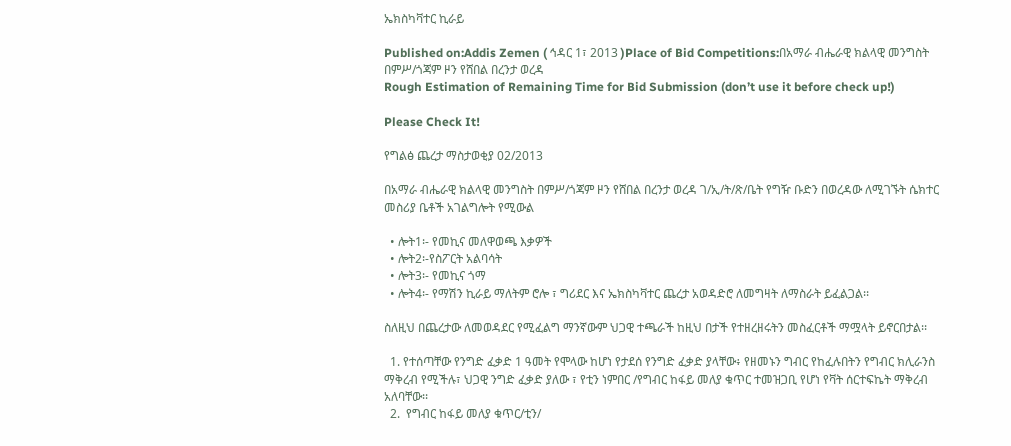ኤክስካቫተር ኪራይ

Published on:Addis Zemen ( ኅዳር 1፣ 2013 )Place of Bid Competitions:በአማራ ብሔራዊ ክልላዊ መንግስት በምሥ/ጎጃም ዞን የሸበል በረንታ ወረዳ
Rough Estimation of Remaining Time for Bid Submission (don’t use it before check up!)

Please Check It!

የግልፅ ጨረታ ማስታወቂያ 02/2013

በአማራ ብሔራዊ ክልላዊ መንግስት በምሥ/ጎጃም ዞን የሸበል በረንታ ወረዳ ገ/ኢ/ት/ጽ/ቤት የግዥ ቡድን በወረዳው ለሚገኙት ሴክተር መስሪያ ቤቶች አገልግሎት የሚውል

  • ሎት1፡- የመኪና መለዋወጫ እቃዎች
  • ሎት2፡-የስፖርት አልባሳት
  • ሎት3፡- የመኪና ጎማ
  • ሎት4፡- የማሽን ኪራይ ማለትም ሮሎ ፣ ግሪደር እና ኤክስካቫተር ጨረታ አወዳድሮ ለመግዛት ለማስራት ይፈልጋል፡፡

ስለዚህ በጨረታው ለመወዳደር የሚፈልግ ማንኛውም ህጋዊ ተጫራች ከዚህ በታች የተዘረዘሩትን መስፈርቶች ማሟላት ይኖርበታል፡፡

  1. የተሰጣቸው የንግድ ፈቃድ 1 ዓመት የሞላው ከሆነ የታደሰ የንግድ ፈቃድ ያላቸው፥ የዘመኑን ግብር የከፈሉበትን የግብር ክሊራንስ ማቅረብ የሚችሉ፣ ህጋዊ ንግድ ፈቃድ ያለው ፣ የቲን ነምበር /የግብር ከፋይ መለያ ቁጥር ተመዝጋቢ የሆነ የቫት ሰርተፍኬት ማቅረብ አለባቸው፡፡
  2.  የግብር ከፋይ መለያ ቁጥር/ቲን/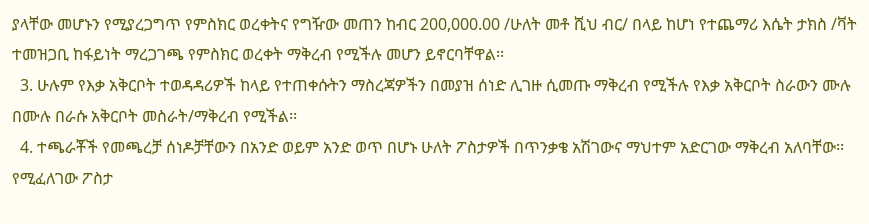ያላቸው መሆኑን የሚያረጋግጥ የምስክር ወረቀትና የግዥው መጠን ከብር 200,000.00 /ሁለት መቶ ሺህ ብር/ በላይ ከሆነ የተጨማሪ እሴት ታክስ /ቫት ተመዝጋቢ ከፋይነት ማረጋገጫ የምስክር ወረቀት ማቅረብ የሚችሉ መሆን ይኖርባቸዋል፡፡
  3. ሁሉም የእቃ አቅርቦት ተወዳዳሪዎች ከላይ የተጠቀሱትን ማስረጃዎችን በመያዝ ሰነድ ሊገዙ ሲመጡ ማቅረብ የሚችሉ የእቃ አቅርቦት ስራውን ሙሉ በሙሉ በራሱ አቅርቦት መስራት/ማቅረብ የሚችል፡፡
  4. ተጫራቾች የመጫረቻ ሰነዶቻቸውን በአንድ ወይም አንድ ወጥ በሆኑ ሁለት ፖስታዎች በጥንቃቄ አሽገውና ማህተም አድርገው ማቅረብ አለባቸው፡፡ የሚፈለገው ፖስታ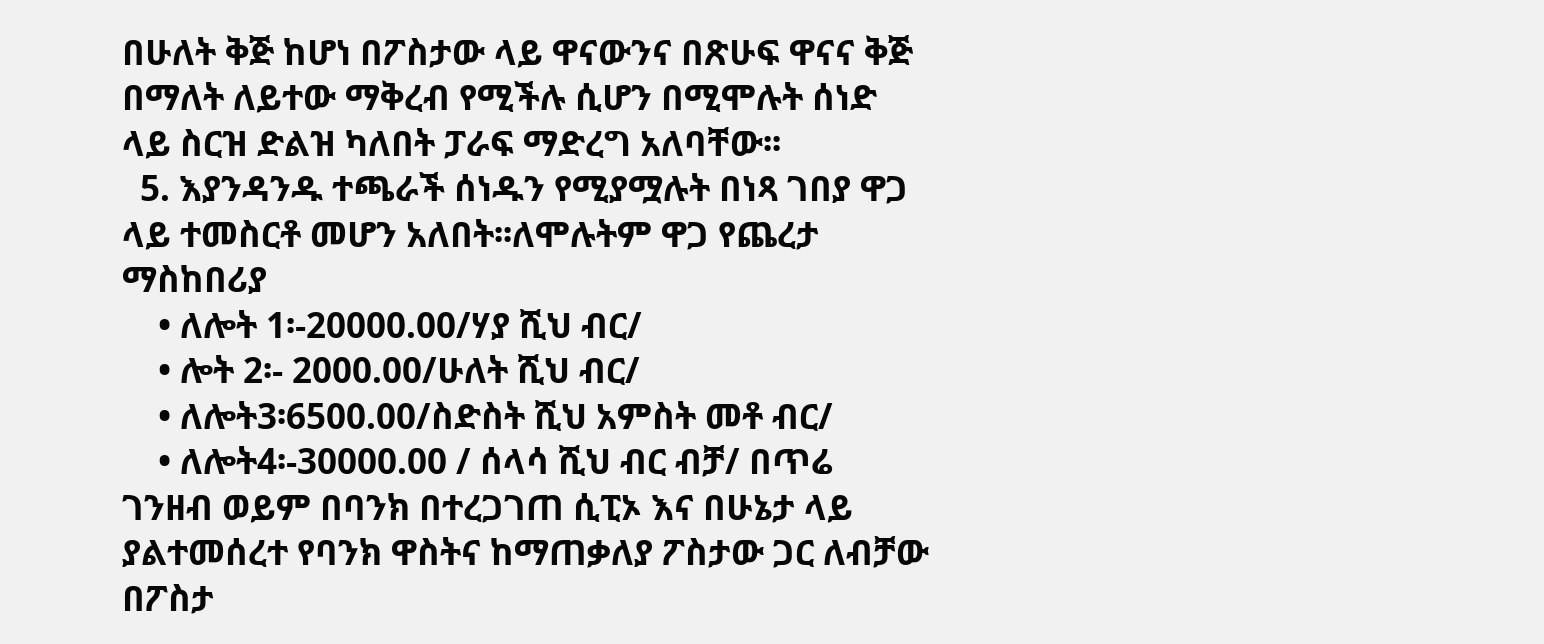በሁለት ቅጅ ከሆነ በፖስታው ላይ ዋናውንና በጽሁፍ ዋናና ቅጅ በማለት ለይተው ማቅረብ የሚችሉ ሲሆን በሚሞሉት ሰነድ ላይ ስርዝ ድልዝ ካለበት ፓራፍ ማድረግ አለባቸው፡፡
  5. እያንዳንዱ ተጫራች ሰነዱን የሚያሟሉት በነጻ ገበያ ዋጋ ላይ ተመስርቶ መሆን አለበት፡፡ለሞሉትም ዋጋ የጨረታ ማስከበሪያ
    • ለሎት 1፡-20000.00/ሃያ ሺህ ብር/
    • ሎት 2፡- 2000.00/ሁለት ሺህ ብር/
    • ለሎት3፡6500.00/ስድስት ሺህ አምስት መቶ ብር/
    • ለሎት4፡-30000.00 / ሰላሳ ሺህ ብር ብቻ/ በጥሬ ገንዘብ ወይም በባንክ በተረጋገጠ ሲፒኦ እና በሁኔታ ላይ ያልተመሰረተ የባንክ ዋስትና ከማጠቃለያ ፖስታው ጋር ለብቻው በፖስታ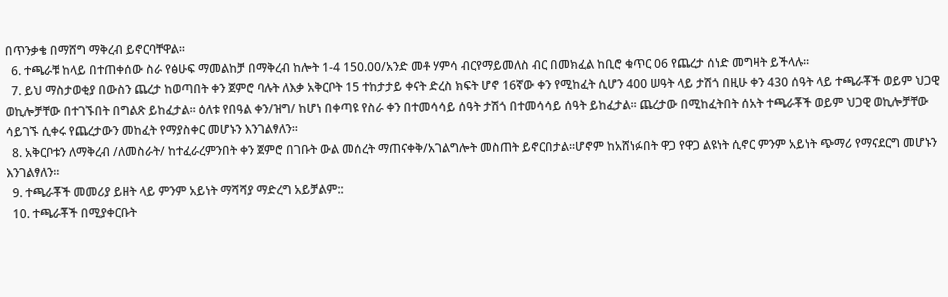በጥንቃቄ በማሸግ ማቅረብ ይኖርባቸዋል፡፡
  6. ተጫራቹ ከላይ በተጠቀሰው ስራ የፅሁፍ ማመልከቻ በማቅረብ ከሎት 1-4 150.00/አንድ መቶ ሃምሳ ብርየማይመለስ ብር በመክፈል ከቢሮ ቁጥር 06 የጨረታ ሰነድ መግዛት ይችላሉ፡፡
  7. ይህ ማስታወቂያ በውስን ጨረታ ከወጣበት ቀን ጀምሮ ባሉት ለእቃ አቅርቦት 15 ተከታታይ ቀናት ድረስ ክፍት ሆኖ 16ኛው ቀን የሚከፈት ሲሆን 400 ሠዓት ላይ ታሽጎ በዚሁ ቀን 430 ሰዓት ላይ ተጫራቾች ወይም ህጋዊ ወኪሎቻቸው በተገኙበት በግልጽ ይከፈታል። ዕለቱ የበዓል ቀን/ዝግ/ ከሆነ በቀጣዩ የስራ ቀን በተመሳሳይ ሰዓት ታሽጎ በተመሳሳይ ሰዓት ይከፈታል፡፡ ጨረታው በሚከፈትበት ሰአት ተጫራቾች ወይም ህጋዊ ወኪሎቻቸው ሳይገኙ ሲቀሩ የጨረታውን መከፈት የማያስቀር መሆኑን እንገልፃለን፡፡
  8. አቅርቦቱን ለማቅረብ /ለመስራት/ ከተፈራረምንበት ቀን ጀምሮ በገቡት ውል መሰረት ማጠናቀቅ/አገልግሎት መስጠት ይኖርበታል።ሆኖም ከአሸነፉበት ዋጋ የዋጋ ልዩነት ሲኖር ምንም አይነት ጭማሪ የማናደርግ መሆኑን እንገልፃለን፡፡
  9. ተጫራቾች መመሪያ ይዘት ላይ ምንም አይነት ማሻሻያ ማድረግ አይቻልም::
  10. ተጫራቾች በሚያቀርቡት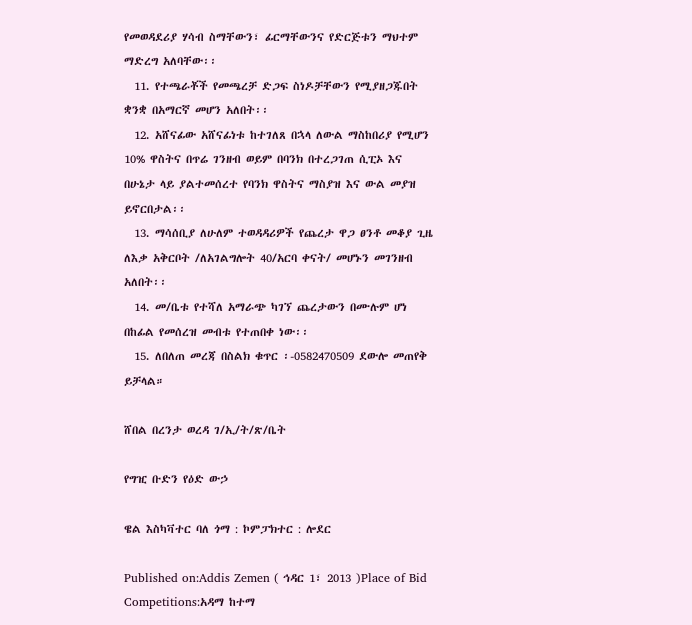የመወዳደሪያ ሃሳብ ስማቸውን፣ ፊርማቸውንና የድርጅቱን ማህተም ማድረግ አለባቸው፡፡
  11. የተጫራቾች የመጫረቻ ድጋፍ ስነዶቻቸውን የሚያዘጋጁበት ቋንቋ በአማርኛ መሆን አለበት፡፡
  12. አሸናፊው አሸናፊነቱ ከተገለጸ በኋላ ለውል ማስከበሪያ የሚሆን 10% ዋስትና በጥሬ ገንዘብ ወይም በባንክ በተረጋገጠ ሲፒኦ እና በሁኔታ ላይ ያልተመሰረተ የባንክ ዋስትና ማስያዝ እና ውል መያዝ ይኖርበታል፡፡
  13. ማሳሰቢያ ለሁለም ተወዳዳሪዎች የጨረታ ዋጋ ፀንቶ መቆያ ጊዜ ለእቃ አቅርቦት /ለአገልግሎት 40/አርባ ቀናት/ መሆኑን መገንዘብ አለበት፡፡
  14. መ/ቤቱ የተሻለ አማራጭ ካገኘ ጨረታውን በሙሉም ሆነ በከፊል የመሰረዝ መብቱ የተጠበቀ ነው፡፡
  15. ለበለጠ መረጃ በስልክ ቁጥር ፡-0582470509 ደውሎ መጠየቅ ይቻላል።

ሸበል በረንታ ወረዳ ገ/ኢ/ት/ጽ/ቤት

የግዢ ቡድን የዕድ ውኃ

ዌል እስካቫተር ባለ ጎማ : ኮምፓክተር : ሎደር

Published on:Addis Zemen ( ኅዳር 1፣ 2013 )Place of Bid Competitions:አዳማ ከተማ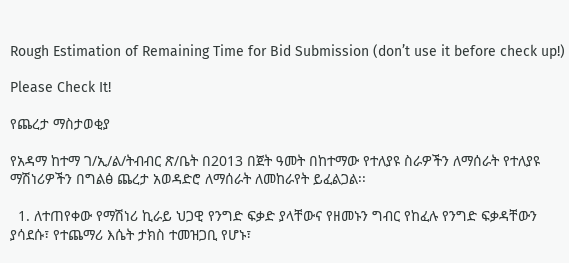Rough Estimation of Remaining Time for Bid Submission (don’t use it before check up!)

Please Check It!

የጨረታ ማስታወቂያ

የአዳማ ከተማ ገ/ኢ/ል/ትብብር ጽ/ቤት በ2013 በጀት ዓመት በከተማው የተለያዩ ስራዎችን ለማሰራት የተለያዩ ማሽነሪዎችን በግልፅ ጨረታ አወዳድሮ ለማሰራት ለመከራየት ይፈልጋል፡፡

  1. ለተጠየቀው የማሽነሪ ኪራይ ህጋዊ የንግድ ፍቃድ ያላቸውና የዘመኑን ግብር የከፈሉ የንግድ ፍቃዳቸውን ያሳደሱ፣ የተጨማሪ እሴት ታክስ ተመዝጋቢ የሆኑ፣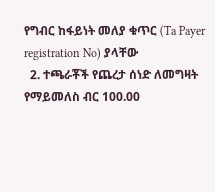የግብር ከፋይነት መለያ ቁጥር (Ta Payer registration No) ያላቸው
  2. ተጫራቾች የጨረታ ሰነድ ለመግዛት የማይመለስ ብር 100.00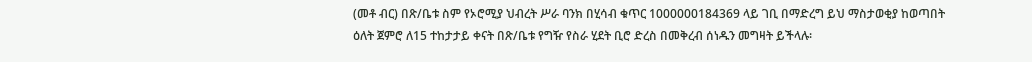(መቶ ብር) በጽ/ቤቱ ስም የኦሮሚያ ህብረት ሥራ ባንክ በሂሳብ ቁጥር 1000000184369 ላይ ገቢ በማድረግ ይህ ማስታወቂያ ከወጣበት ዕለት ጀምሮ ለ15 ተከታታይ ቀናት በጽ/ቤቱ የግዥ የስራ ሂደት ቢሮ ድረስ በመቅረብ ሰነዱን መግዛት ይችላሉ፡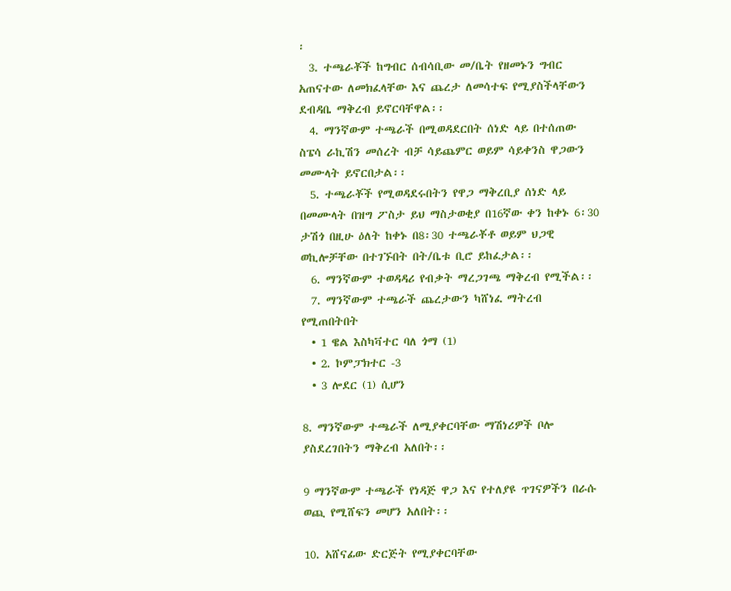፡
  3. ተጫራቾች ከግብር ሰብሳቢው መ/ቤት የዘመኑን ግብር አጠናተው ለመክፈላቸው እና ጨረታ ለመሳተፍ የሚያስችላቸውን ደብዳቤ ማቅረብ ይኖርባቸዋል፡፡
  4. ማንኛውም ተጫራች በሚወዳደርበት ሰነድ ላይ በተሰጠው ስፔሳ ራኪሽን መሰረት ብቻ ሳይጨምር ወይም ሳይቀንስ ዋጋውን መሙላት ይኖርበታል፡፡
  5. ተጫራቾች የሚወዳደሩበትን የዋጋ ማቅረቢያ ሰነድ ላይ በመሙላት በዝግ ፖስታ ይህ ማስታወቂያ በ16ኛው ቀን ከቀኑ 6፡30 ታሽጎ በዚሁ ዕለት ከቀኑ በ8፡30 ተጫራቾቶ ወይም ህጋዊ ወኪሎቻቸው በተገኙበት በት/ቤቱ ቢሮ ይከፈታል፡፡
  6. ማንኛውም ተወዳዳሪ የብቃት ማረጋገጫ ማቅረብ የሚችል፡፡
  7. ማንኛውም ተጫራች ጨረታውን ካሸነፈ ማትረብ የሚጠበትበት
  • 1 ዌል እስካቫተር ባለ ጎማ (1)
  • 2. ኮምፓክተር -3
  • 3 ሎደር (1) ሲሆን

8. ማንኛውም ተጫራች ለሚያቀርባቸው ማሽነሪዎች ቦሎ ያስደረገበትን ማቅረብ አለበት፡፡

9 ማንኛውም ተጫራች የነዳጅ ዋጋ እና የተለያዩ ጥገናዎችን በራሱ ወጪ የሚሸፍን መሆን አለበት፡፡

10. አሸናፊው ድርጅት የሚያቀርባቸው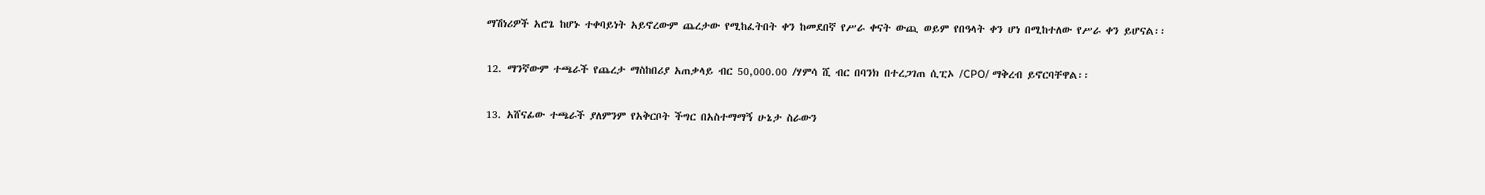ማሽነሪዎች አሮጌ ከሆኑ ተቀባይነት አይኖረውም ጨረታው የሚከፈትበት ቀን ከመደበኛ የሥራ ቀናት ውጪ ወይም የበዓላት ቀን ሆነ በሚከተለው የሥራ ቀን ይሆናል፡፡

12. ማንኛውም ተጫራች የጨረታ ማስከበሪያ አጠቃላይ ብር 50,000.00 /ሃምሳ ሺ ብር በባንክ በተረጋገጠ ሲፒኦ /CPO/ ማቅረብ ይኖርባቸዋል፡፡

13. አሸናፊው ተጫራች ያለምንም የአቅርቦት ችግር በአስተማማኝ ሁኔታ ስራውን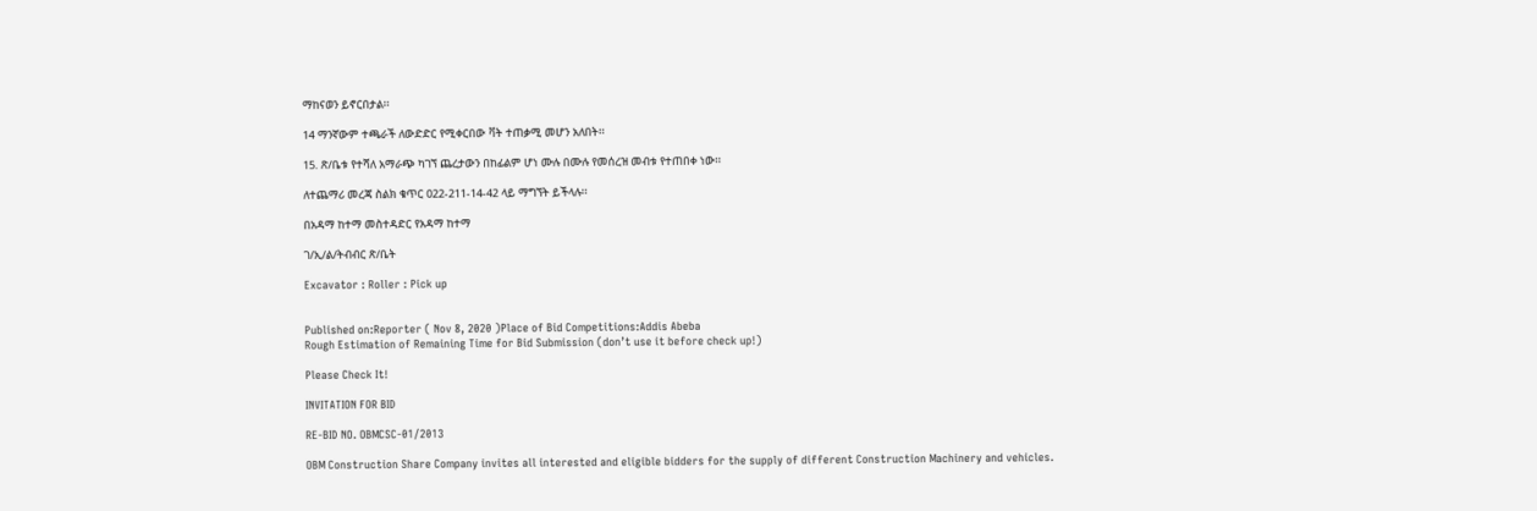ማከናወን ይኖርበታል፡፡

14 ማንኛውም ተጫራች ለውድድር የሚቀርበው ቫት ተጠቃሚ መሆን አለበት፡፡

15. ጽ/ቤቱ የተሻለ አማራጭ ካገኘ ጨረታውን በከፊልም ሆነ ሙሉ በሙሉ የመሰረዝ መብቱ የተጠበቀ ነው፡፡

ለተጨማሪ መረጃ ስልክ ቁጥር 022-211-14-42 ላይ ማግኘት ይችላሉ፡፡

በአዳማ ከተማ መስተዳድር የአዳማ ከተማ

ገ/ኢ/ል/ትብብር ጽ/ቤት

Excavator : Roller : Pick up


Published on:Reporter ( Nov 8, 2020 )Place of Bid Competitions:Addis Abeba
Rough Estimation of Remaining Time for Bid Submission (don’t use it before check up!)

Please Check It!

INVITATION FOR BID

RE-BID NO. OBMCSC-01/2013

OBM Construction Share Company invites all interested and eligible bidders for the supply of different Construction Machinery and vehicles.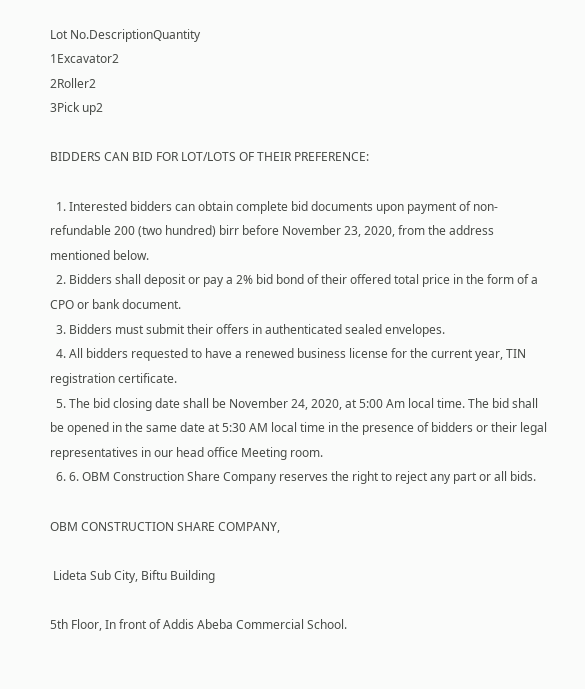Lot No.DescriptionQuantity
1Excavator2
2Roller2
3Pick up2

BIDDERS CAN BID FOR LOT/LOTS OF THEIR PREFERENCE:

  1. Interested bidders can obtain complete bid documents upon payment of non-refundable 200 (two hundred) birr before November 23, 2020, from the address mentioned below.
  2. Bidders shall deposit or pay a 2% bid bond of their offered total price in the form of a CPO or bank document.
  3. Bidders must submit their offers in authenticated sealed envelopes.
  4. All bidders requested to have a renewed business license for the current year, TIN registration certificate.
  5. The bid closing date shall be November 24, 2020, at 5:00 Am local time. The bid shall be opened in the same date at 5:30 AM local time in the presence of bidders or their legal representatives in our head office Meeting room.
  6. 6. OBM Construction Share Company reserves the right to reject any part or all bids.

OBM CONSTRUCTION SHARE COMPANY,

 Lideta Sub City, Biftu Building

5th Floor, In front of Addis Abeba Commercial School.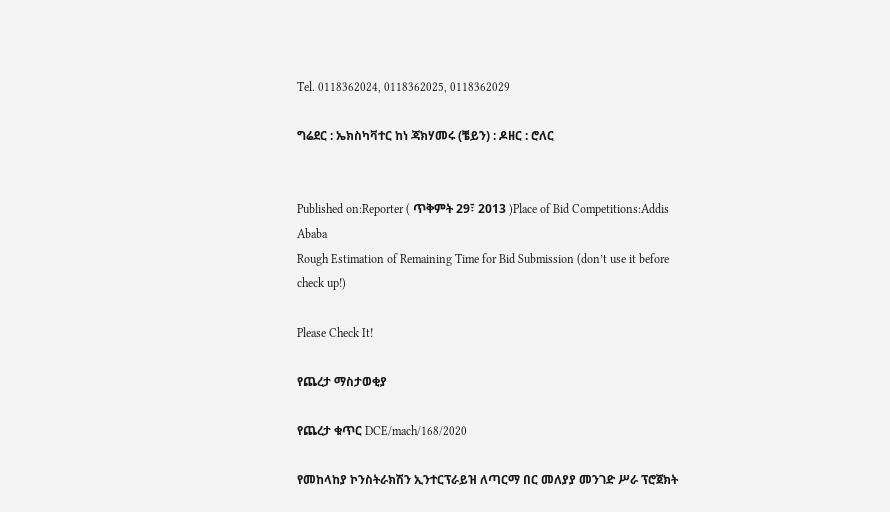Tel. 0118362024, 0118362025, 0118362029

ግሬደር : ኤክስካቫተር ከነ ጃክሃመሩ (ቼይን) : ዶዘር : ሮለር


Published on:Reporter ( ጥቅምት 29፣ 2013 )Place of Bid Competitions:Addis Ababa
Rough Estimation of Remaining Time for Bid Submission (don’t use it before check up!)

Please Check It!

የጨረታ ማስታወቂያ

የጨረታ ቁጥር DCE/mach/168/2020

የመከላከያ ኮንስትራክሽን ኢንተርፕራይዝ ለጣርማ በር መለያያ መንገድ ሥራ ፕሮጀክት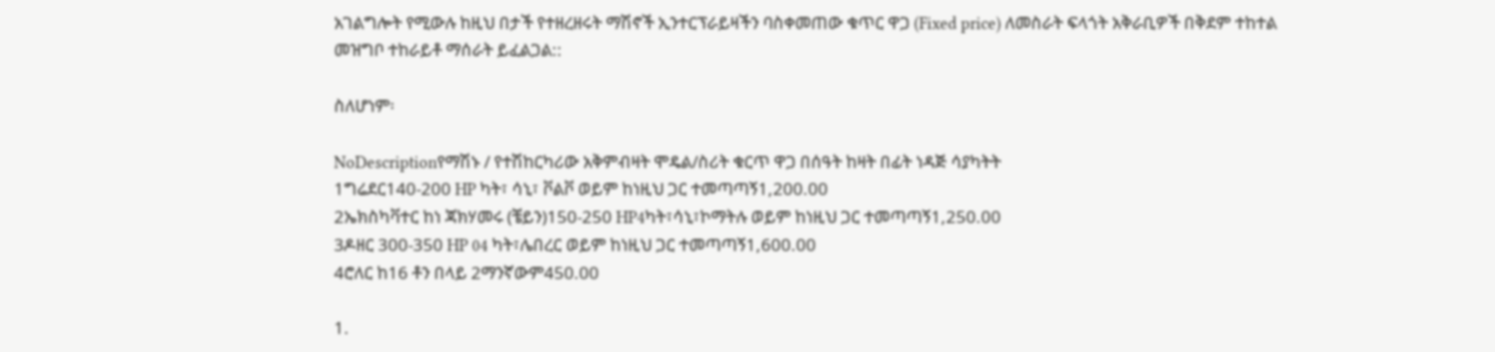አገልግሎት የሚውሉ ከዚህ በታች የተዘረዘሩት ማሽኖች ኢንተርፕራይዛችን ባስቀመጠው ቁጥር ዋጋ (Fixed price) ለመስራት ፍላጎት አቅራቢዎች በቅደም ተከተል መዝግቦ ተከራይቶ ማሰራት ይፈልጋል::

ስለሆነም፡

NoDescriptionየማሽኑ / የተሽከርካሪው አቅምብዛት ሞዴል/ስሪት ቁርጥ ዋጋ በሰዓት ከዛት በፊት ነዳጅ ሳያካትት
1ግሬደር140-200 HP ካት፣ ሳኒ፣ ቮልቮ ወይም ከነዚህ ጋር ተመጣጣኝ1,200.00
2ኤክስካቫተር ከነ ጃክሃመሩ (ቼይን)150-250 HP4ካት፣ሳኒ፣ኮማትሉ ወይም ከነዚህ ጋር ተመጣጣኝ1,250.00
3ዶዘር 300-350 HP 04 ካት፣ሌበረር ወይም ከነዚህ ጋር ተመጣጣኝ1,600.00
4ሮለር ከ16 ቶን በላይ 2ማንኛውም450.00

1.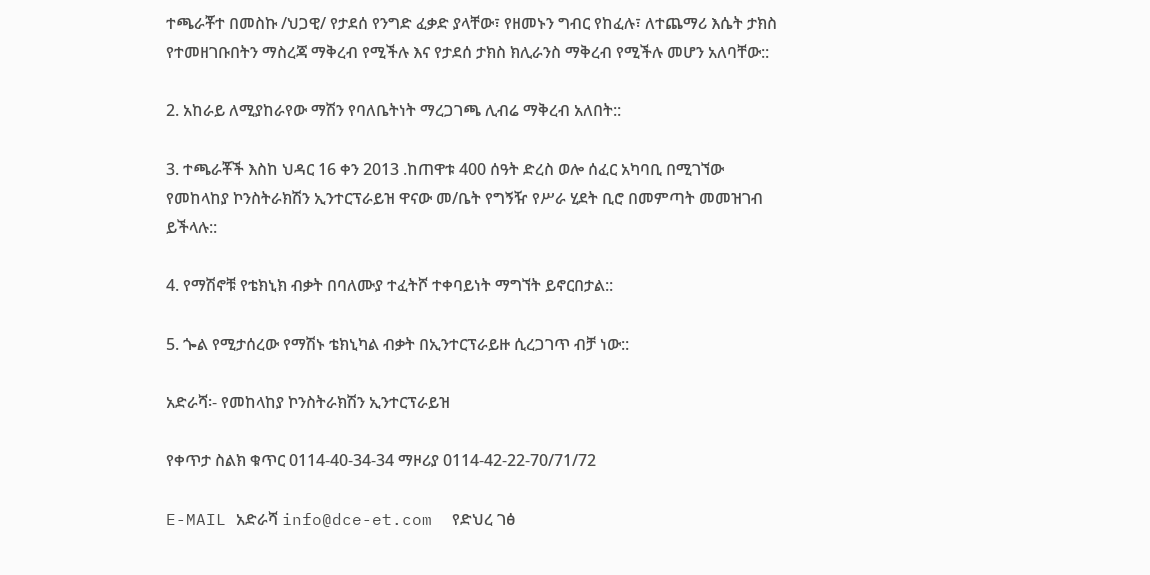ተጫራቾተ በመስኩ /ህጋዊ/ የታደሰ የንግድ ፈቃድ ያላቸው፣ የዘመኑን ግብር የከፈሉ፣ ለተጨማሪ እሴት ታክስ የተመዘገቡበትን ማስረጃ ማቅረብ የሚችሉ እና የታደሰ ታክስ ክሊራንስ ማቅረብ የሚችሉ መሆን አለባቸው::

2. አከራይ ለሚያከራየው ማሽን የባለቤትነት ማረጋገጫ ሊብሬ ማቅረብ አለበት::

3. ተጫራቾች እስከ ህዳር 16 ቀን 2013 .ከጠዋቱ 400 ሰዓት ድረስ ወሎ ሰፈር አካባቢ በሚገኘው የመከላከያ ኮንስትራክሽን ኢንተርፕራይዝ ዋናው መ/ቤት የግኝዥ የሥራ ሂደት ቢሮ በመምጣት መመዝገብ ይችላሉ::

4. የማሽኖቹ የቴክኒክ ብቃት በባለሙያ ተፈትሾ ተቀባይነት ማግኘት ይኖርበታል::

5. ጐል የሚታሰረው የማሽኑ ቴክኒካል ብቃት በኢንተርፕራይዙ ሲረጋገጥ ብቻ ነው::

አድራሻ፡- የመከላከያ ኮንስትራክሽን ኢንተርፕራይዝ

የቀጥታ ስልክ ቁጥር 0114-40-34-34 ማዞሪያ 0114-42-22-70/71/72

E-MAIL አድራሻ info@dce-et.com  የድህረ ገፅ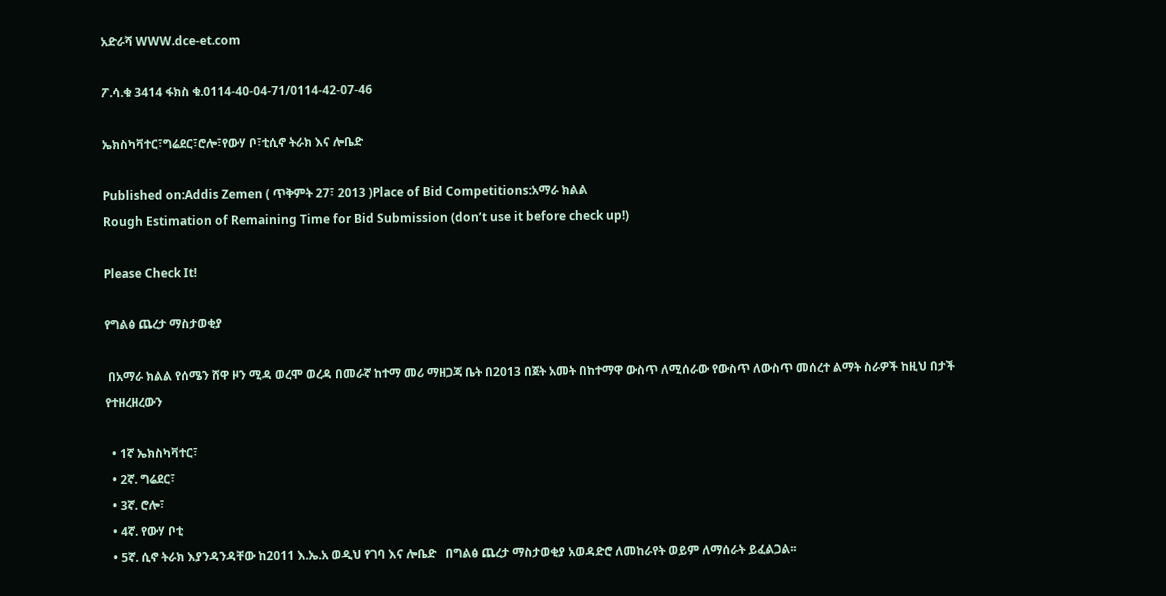አድራሻ WWW.dce-et.com

ፖ.ሳ.ቁ 3414 ፋክስ ቁ.0114-40-04-71/0114-42-07-46

ኤክስካቫተር፣ግሬደር፣ሮሎ፣የውሃ ቦ፣ቲሲኖ ትራክ እና ሎቤድ

Published on:Addis Zemen ( ጥቅምት 27፣ 2013 )Place of Bid Competitions:አማራ ክልል
Rough Estimation of Remaining Time for Bid Submission (don’t use it before check up!)

Please Check It!

የግልፅ ጨረታ ማስታወቂያ

 በአማራ ክልል የሰሜን ሸዋ ዞን ሚዳ ወረሞ ወረዳ በመራኛ ከተማ መሪ ማዘጋጃ ቤት በ2013 በጀት አመት በከተማዋ ውስጥ ለሚሰራው የውስጥ ለውስጥ መሰረተ ልማት ስራዎች ከዚህ በታች የተዘረዘረውን

  • 1ኛ ኤክስካቫተር፣
  • 2ኛ. ግሬደር፣
  • 3ኛ. ሮሎ፣
  • 4ኛ. የውሃ ቦቲ
  • 5ኛ. ሲኖ ትራክ እያንዳንዳቸው ከ2011 እ.ኤ.አ ወዲህ የገባ እና ሎቤድ   በግልፅ ጨረታ ማስታወቂያ አወዳድሮ ለመከራየት ወይም ለማሰራት ይፈልጋል፡፡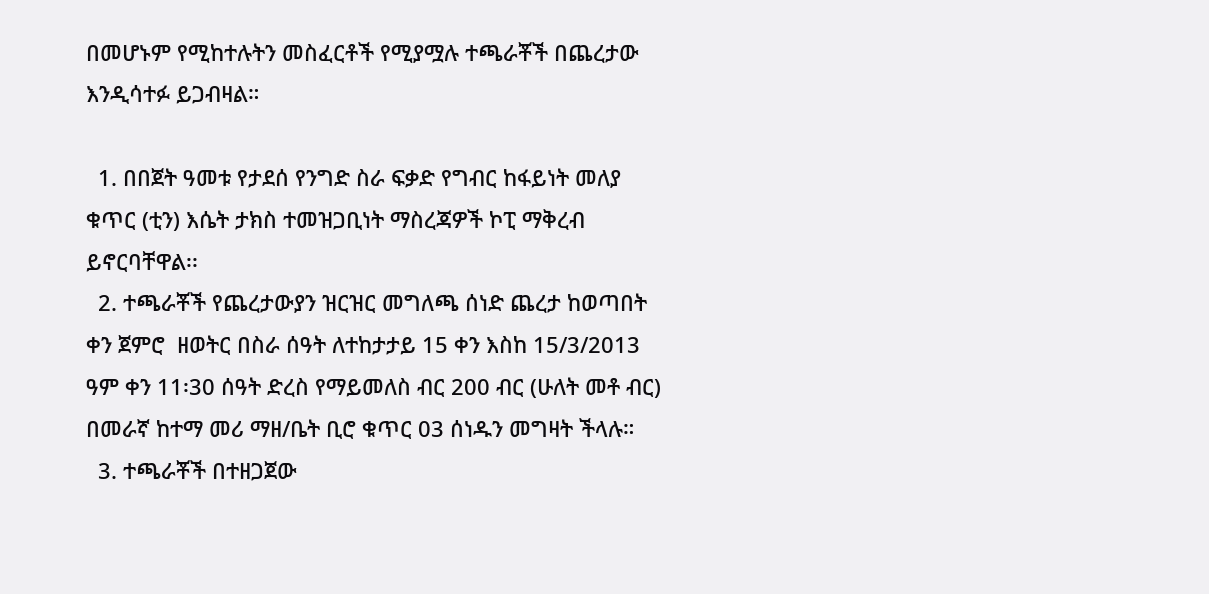በመሆኑም የሚከተሉትን መስፈርቶች የሚያሟሉ ተጫራቾች በጨረታው እንዲሳተፉ ይጋብዛል።

  1. በበጀት ዓመቱ የታደሰ የንግድ ስራ ፍቃድ የግብር ከፋይነት መለያ ቁጥር (ቲን) እሴት ታክስ ተመዝጋቢነት ማስረጃዎች ኮፒ ማቅረብ ይኖርባቸዋል፡፡
  2. ተጫራቾች የጨረታውያን ዝርዝር መግለጫ ሰነድ ጨረታ ከወጣበት ቀን ጀምሮ  ዘወትር በስራ ሰዓት ለተከታታይ 15 ቀን እስከ 15/3/2013 ዓም ቀን 11፡30 ሰዓት ድረስ የማይመለስ ብር 200 ብር (ሁለት መቶ ብር) በመራኛ ከተማ መሪ ማዘ/ቤት ቢሮ ቁጥር 03 ሰነዱን መግዛት ችላሉ።
  3. ተጫራቾች በተዘጋጀው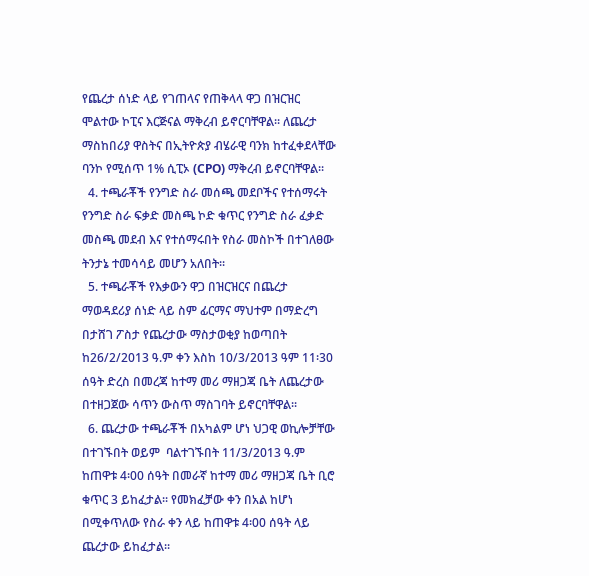የጨረታ ሰነድ ላይ የገጠላና የጠቅላላ ዋጋ በዝርዝር ሞልተው ኮፒና እርጅናል ማቅረብ ይኖርባቸዋል፡፡ ለጨረታ ማስከበሪያ ዋስትና በኢትዮጵያ ብሄራዊ ባንክ ከተፈቀደላቸው ባንኮ የሚሰጥ 1% ሲፒኦ (CPO) ማቅረብ ይኖርባቸዋል፡፡
  4. ተጫራቾች የንግድ ስራ መሰጫ መደቦችና የተሰማሩት የንግድ ስራ ፍቃድ መስጫ ኮድ ቁጥር የንግድ ስራ ፈቃድ መስጫ መደብ እና የተሰማሩበት የስራ መስኮች በተገለፀው ትንታኔ ተመሳሳይ መሆን አለበት፡፡
  5. ተጫራቾች የእቃውን ዋጋ በዝርዝርና በጨረታ ማወዳደሪያ ሰነድ ላይ ስም ፊርማና ማህተም በማድረግ በታሸገ ፖስታ የጨረታው ማስታወቂያ ከወጣበት ከ26/2/2013 ዓ.ም ቀን እስከ 10/3/2013 ዓም 11፡30 ሰዓት ድረስ በመረጃ ከተማ መሪ ማዘጋጃ ቤት ለጨረታው በተዘጋጀው ሳጥን ውስጥ ማስገባት ይኖርባቸዋል፡፡
  6. ጨረታው ተጫራቾች በአካልም ሆነ ህጋዊ ወኪሎቻቸው በተገኙበት ወይም  ባልተገኙበት 11/3/2013 ዓ.ም ከጠዋቱ 4፡00 ሰዓት በመራኛ ከተማ መሪ ማዘጋጃ ቤት ቢሮ ቁጥር 3 ይከፈታል፡፡ የመክፈቻው ቀን በአል ከሆነ በሚቀጥለው የስራ ቀን ላይ ከጠዋቱ 4፡00 ሰዓት ላይ ጨረታው ይከፈታል፡፡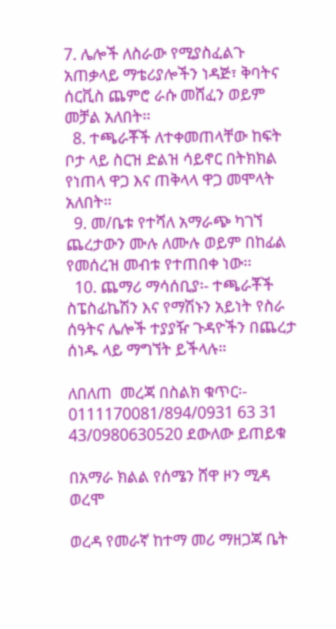7. ሌሎች ለስራው የሚያስፈልጉ አጠቃላይ ማቴሪያሎችን ነዳጅ፣ ቅባትና ሰርቪስ ጨምሮ ራሱ መሸፈን ወይም መቻል አለበት፡፡
  8. ተጫራቾች ለተቀመጠላቸው ከፍት ቦታ ላይ ስርዝ ድልዝ ሳይኖር በትክክል የነጠላ ዋጋ እና ጠቅላላ ዋጋ መሞላት አለበት፡፡
  9. መ/ቤቱ የተሻለ አማራጭ ካገኘ ጨረታውን ሙሉ ለሙሉ ወይም በከፊል የመሰረዝ መብቱ የተጠበቀ ነው፡፡
  10. ጨማሪ ማሳሰቢያ፡- ተጫራቾች ስፔስፊኬሽን እና የማሽኑን አይነት የስራ ሰዓትና ሌሎች ተያያዥ ጉዳዮችን በጨረታ ሰነዱ ላይ ማግኘት ይችላሉ።

ለበለጠ  መረጃ በስልክ ቁጥር፡- 0111170081/894/0931 63 31 43/0980630520 ደውለው ይጠይቁ

በአማራ ክልል የሰሜን ሸዋ ዞን ሚዳ ወረሞ

ወረዳ የመራኛ ከተማ መሪ ማዘጋጃ ቤት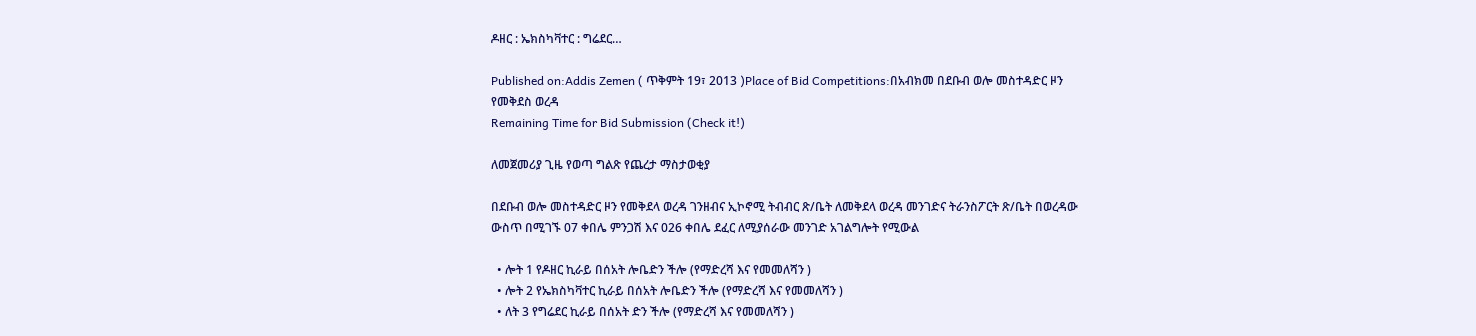ዶዘር : ኤክስካቫተር : ግሬደር…

Published on:Addis Zemen ( ጥቅምት 19፣ 2013 )Place of Bid Competitions:በአብክመ በደቡብ ወሎ መስተዳድር ዞን የመቅደስ ወረዳ
Remaining Time for Bid Submission (Check it!)

ለመጀመሪያ ጊዜ የወጣ ግልጽ የጨረታ ማስታወቂያ

በደቡብ ወሎ መስተዳድር ዞን የመቅደላ ወረዳ ገንዘብና ኢኮኖሚ ትብብር ጽ/ቤት ለመቅደላ ወረዳ መንገድና ትራንስፖርት ጽ/ቤት በወረዳው ውስጥ በሚገኙ 07 ቀበሌ ምንጋሽ እና 026 ቀበሌ ደፈር ለሚያሰራው መንገድ አገልግሎት የሚውል

  • ሎት 1 የዶዘር ኪራይ በሰአት ሎቤድን ችሎ (የማድረሻ እና የመመለሻን )
  • ሎት 2 የኤክስካቫተር ኪራይ በሰአት ሎቤድን ችሎ (የማድረሻ እና የመመለሻን )
  • ለት 3 የግሬደር ኪራይ በሰአት ድን ችሎ (የማድረሻ እና የመመለሻን )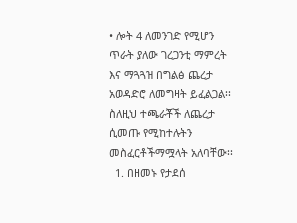• ሎት 4 ለመንገድ የሚሆን ጥራት ያለው ገረጋንቲ ማምረት እና ማጓጓዝ በግልፅ ጨረታ አወዳድሮ ለመግዛት ይፈልጋል፡፡ ስለዚህ ተጫራቾች ለጨረታ ሲመጡ የሚከተሉትን መስፈርቶችማሟላት አለባቸው፡፡
  1. በዘመኑ የታደሰ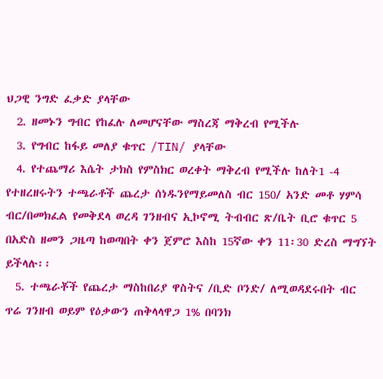ህጋዊ ንግድ ፈቃድ ያላቸው
  2. ዘመኑን ግብር የከፈሉ ለመሆናቸው ማስረጃ ማቅረብ የሚችሉ
  3. የግብር ከፋይ መለያ ቁጥር /TIN/ ያላቸው
  4. የተጨማሪ እሴት ታክስ የምስክር ወረቀት ማቅረብ የሚችሉ ከለት1 -4 የተዘረዘሩትን ተጫራቶች ጨረታ ሰነዱንየማይመለስ ብር 150/ አንድ መቶ ሃምሳ ብር/በመክፈል የመቅደላ ወረዳ ገንዘብና ኢኮኖሚ ትብብር ጽ/ቤት ቢሮ ቁጥር 5 በአድስ ዘመን ጋዜጣ ከወጣበት ቀን ጀምሮ እስከ 15ኛው ቀን 11፡30 ድረስ ማግኘት ይችላሉ፡፡
  5. ተጫራቾች የጨረታ ማስከበሪያ ዋስትና /ቢድ ቦንድ/ ለሚወዳደሩበት ብር ጥሬ ገንዘብ ወይም የዕቃውን ጠቅላላዋጋ 1% በባንክ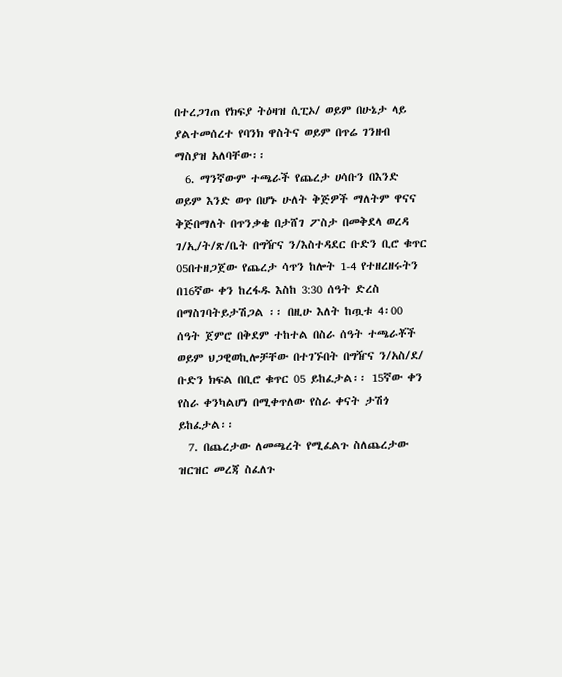በተረጋገጠ የክፍያ ትዕዛዝ ሲፒኦ/ ወይም በሁኔታ ላይ ያልተመሰረተ የባንክ ዋስትና ወይም በጥሬ ገንዘብ ማስያዝ አለባቸው፡፡
  6. ማንኛውም ተጫራች የጨረታ ሀሳቡን በእንድ ወይም እንድ ወጥ በሆኑ ሁለት ቅጅዎች ማለትም ዋናና ቅጅበማለት በጥንቃቄ በታሸገ ፖስታ በመቅደላ ወረዳ ገ/ኢ/ት/ጽ/ቤት በግዥና ን/እስተዳደር ቡድን ቢሮ ቁጥር 05በተዘጋጀው የጨረታ ሳጥን ከሎት 1-4 የተዘረዘሩትን በ16ኛው ቀን ከረፋዱ እስከ 3:30 ሰዓት ድረስ በማስገባትይታሽጋል ፡፡ በዚሁ እለት ከጧቱ 4፡00 ሰዓት ጀምሮ በቅደም ተከተል በስራ ሰዓት ተጫራቾች ወይም ህጋዊወኪሎቻቸው በተገኙበት በግዥና ን/አስ/ደ/ ቡድን ክፍል በቢሮ ቁጥር 05 ይከፈታል፡፡ 15ኛው ቀን የስራ ቀንካልሆነ በሚቀጥለው የስራ ቀናት ታሽጎ ይከፈታል፡፡
  7. በጨረታው ለመጫረት የሚፈልጉ ስለጨረታው ዝርዝር መረጃ ስፈለጉ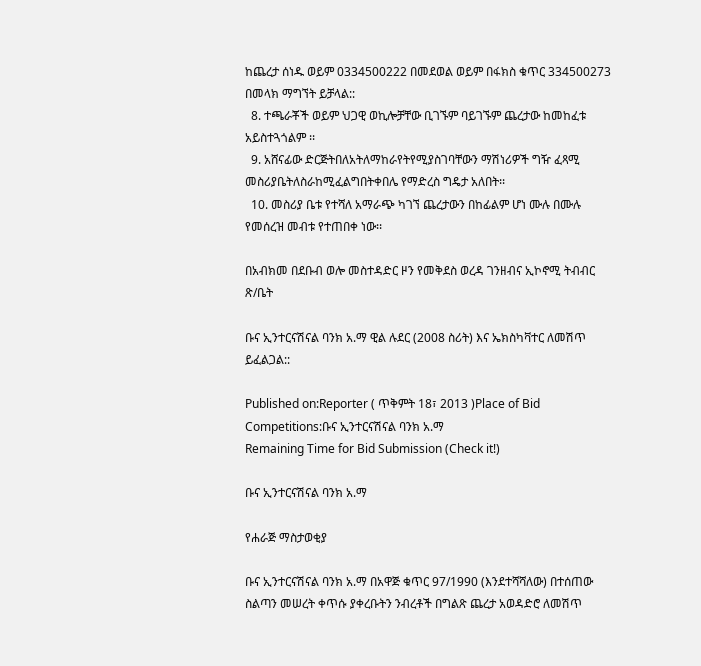ከጨረታ ሰነዱ ወይም 0334500222 በመደወል ወይም በፋክስ ቁጥር 334500273 በመላክ ማግኘት ይቻላል::
  8. ተጫራቾች ወይም ህጋዊ ወኪሎቻቸው ቢገኙም ባይገኙም ጨረታው ከመከፈቱ አይስተጓጎልም ፡፡
  9. አሸናፊው ድርጅትበለአትለማከራየትየሚያስገባቸውን ማሽነሪዎች ግዥ ፈጻሚ መስሪያቤትለስራከሚፈልግበትቀበሌ የማድረስ ግዴታ አለበት፡፡
  10. መስሪያ ቤቱ የተሻለ አማራጭ ካገኘ ጨረታውን በከፊልም ሆነ ሙሉ በሙሉ የመሰረዝ መብቱ የተጠበቀ ነው፡፡

በአብክመ በደቡብ ወሎ መስተዳድር ዞን የመቅደስ ወረዳ ገንዘብና ኢኮኖሚ ትብብር ጽ/ቤት

ቡና ኢንተርናሽናል ባንክ አ.ማ ዊል ሉደር (2008 ስሪት) እና ኤክስካቫተር ለመሽጥ ይፈልጋል::

Published on:Reporter ( ጥቅምት 18፣ 2013 )Place of Bid Competitions:ቡና ኢንተርናሽናል ባንክ አ.ማ
Remaining Time for Bid Submission (Check it!)

ቡና ኢንተርናሽናል ባንክ አ.ማ

የሐራጅ ማስታወቂያ

ቡና ኢንተርናሽናል ባንክ አ.ማ በአዋጅ ቁጥር 97/1990 (እንደተሻሻለው) በተሰጠው ስልጣን መሠረት ቀጥሱ ያቀረቡትን ንብረቶች በግልጽ ጨረታ አወዳድሮ ለመሽጥ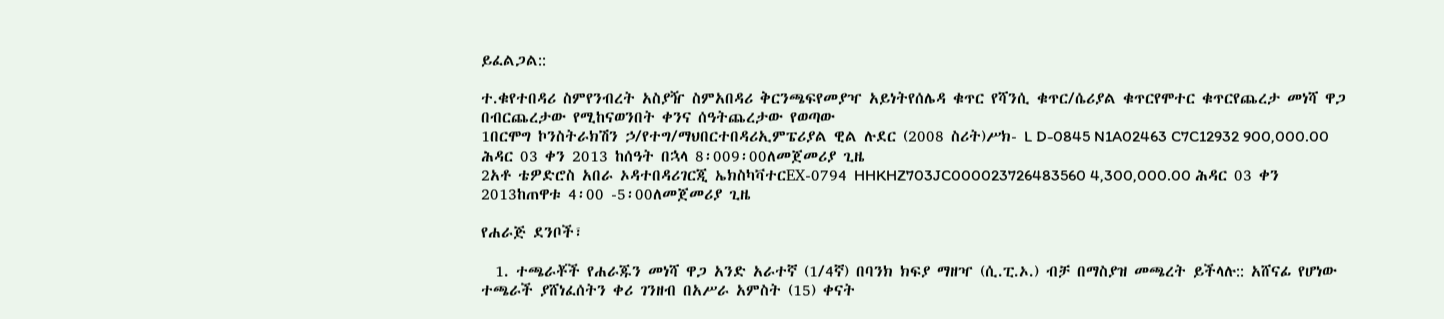ይፈልጋል::

ተ.ቁየተበዳሪ ስምየንብረት አስያዥ ስምአበዳሪ ቅርንጫፍየመያዣ አይነትየሰሌዳ ቁጥር የሻንሲ ቁጥር/ሴሪያል ቁጥርየሞተር ቁጥርየጨረታ መነሻ ዋጋ በብርጨረታው የሚከናወንበት ቀንና ሰዓትጨረታው የወጣው
1በርሞግ ኮንስትራክሽን ኃ/የተግ/ማህበርተበዳሪኢምፔሪያል ዊል ሉደር (2008 ስሪት)ሥክ- L D-0845 N1A02463 C7C12932 900,000.00 ሕዳር 03 ቀን 2013 ከሰዓት በኋላ 8፡009፡00ለመጀመሪያ ጊዜ
2አቶ ቴዎድሮስ አበራ ኦዳተበዳሪገርጂ ኤክስካቫተርEX-0794 HHKHZ703JC000023726483560 4,300,000.00 ሕዳር 03 ቀን 2013ከጠዋቱ 4፡00 -5፡00ለመጀመሪያ ጊዜ

የሐራጅ ደንቦች፣

  1. ተጫራቾች የሐራጁን መነሻ ዋጋ አንድ አራተኛ (1/4ኛ) በባንክ ክፍያ ማዘዣ (ሲ.ፒ.ኦ.) ብቻ በማስያዝ መጫረት ይችላሉ:: አሸናፊ የሆነው ተጫራች ያሸነፈሰትን ቀሪ ገንዘብ በአሥራ አምስት (15) ቀናት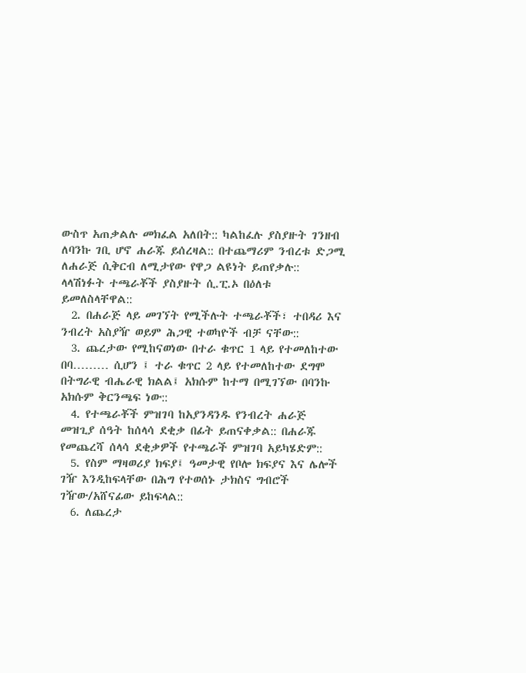ውስጥ አጠቃልሉ መክፈል አለበት:: ካልከፈሉ ያስያዙት ገንዘብ ለባንኩ ገቢ ሆኖ ሐራጁ ይሰረዛል:: በተጨማሪም ንብረቱ ድጋሚ ለሐራጅ ሲቅርብ ለሚታየው የዋጋ ልዩነት ይጠየቃሉ:: ላላሽነፉት ተጫራቾች ያስያዙት ሲ.ፒ.ኦ በዕለቱ ይመለስላቸዋል::
  2. በሐራጅ ላይ መገኘት የሚችሉት ተጫራቾች፣ ተበዳሪ እና ንብረት አስያዥ ወይም ሕጋዊ ተወካዮች ብቻ ናቸው::
  3. ጨረታው የሚከናወነው በተራ ቁጥር 1 ላይ የተመለከተው በባ……… ሲሆን ፤ ተራ ቁጥር 2 ላይ የተመለከተው ደግሞ በትግራዊ ብሔራዊ ክልል፤ አክሱም ከተማ በሚገኘው በባንኩ አክሱም ቅርንጫፍ ነው::
  4. የተጫራቾች ምዝገባ ከአያንዳንዱ የንብረት ሐራጅ መዝጊያ ሰዓት ከሰላሳ ደቂቃ በፊት ይጠናቀቃል:: በሐራጁ የመጨረሻ ሰላሳ ደቂቃዎች የተጫራች ምዝገባ አይካሄድም::
  5. የስም ማዛወሪያ ክፍያ፤ ዓመታዊ የቦሎ ክፍያና እና ሌሎች ገዥ እንዲከፍላቸው በሕግ የተወሰኑ ታክስና ግብሮች ገዥው/አሸናፊው ይከፍላል::
  6. ለጨረታ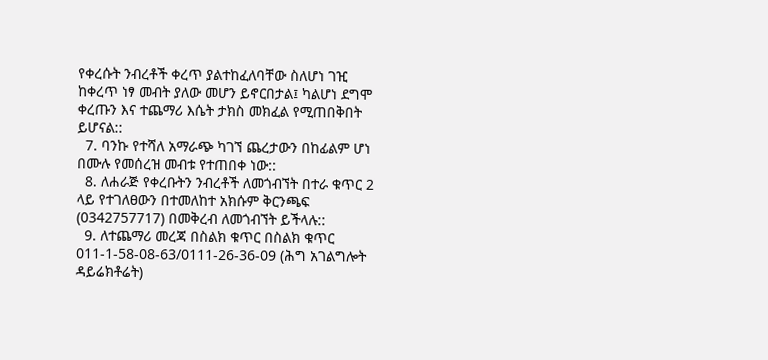የቀረሱት ንብረቶች ቀረጥ ያልተከፈለባቸው ስለሆነ ገዢ ከቀረጥ ነፃ መብት ያለው መሆን ይኖርበታል፤ ካልሆነ ደግሞ ቀረጡን እና ተጨማሪ እሴት ታክስ መክፈል የሚጠበቅበት ይሆናል::
  7. ባንኩ የተሻለ አማራጭ ካገኘ ጨረታውን በከፊልም ሆነ በሙሉ የመሰረዝ መብቱ የተጠበቀ ነው::
  8. ለሐራጅ የቀረቡትን ንብረቶች ለመጎብኘት በተራ ቁጥር 2 ላይ የተገለፀውን በተመለከተ አክሱም ቅርንጫፍ (0342757717) በመቅረብ ለመጎብኘት ይችላሉ::
  9. ለተጨማሪ መረጃ በስልክ ቁጥር በስልክ ቁጥር 011-1-58-08-63/0111-26-36-09 (ሕግ አገልግሎት ዳይሬክቶሬት)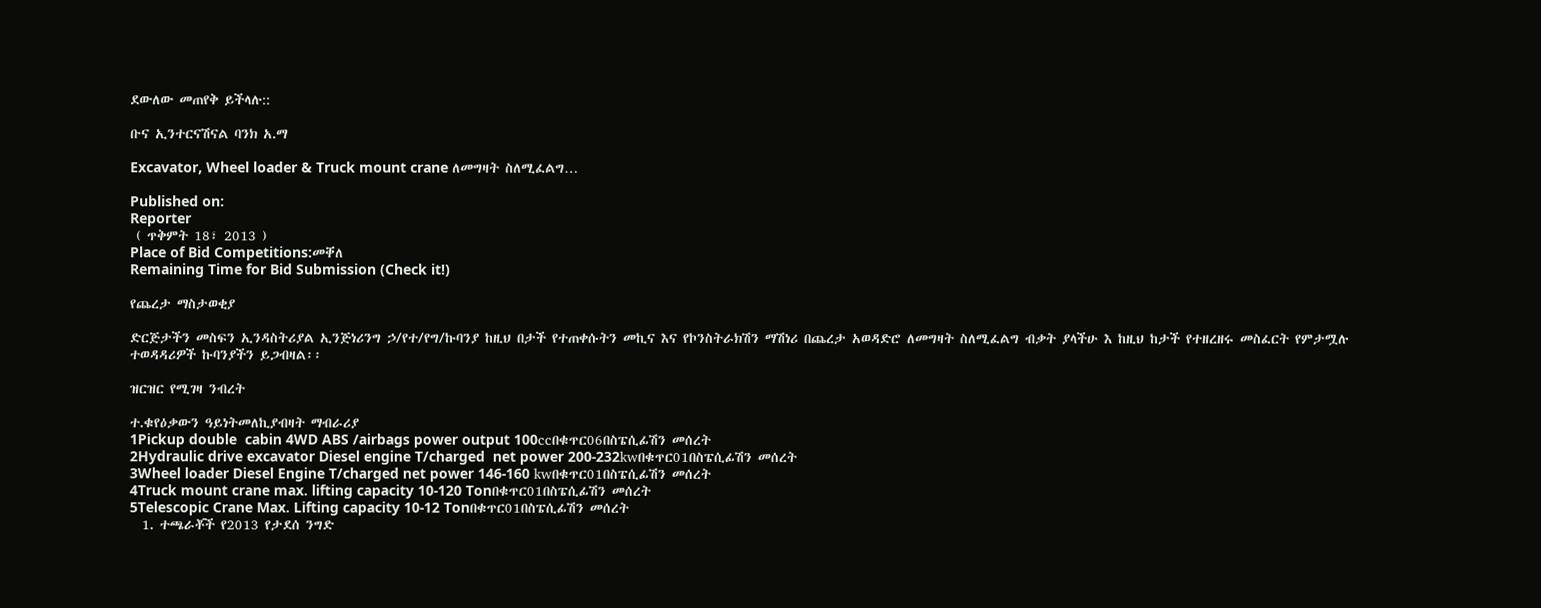ደውለው መጠየቅ ይችላሉ::

ቡና ኢንተርናሽናል ባንክ አ.ማ

Excavator, Wheel loader & Truck mount crane ለመግዛት ስለሚፈልግ…

Published on:
Reporter
 ( ጥቅምት 18፣ 2013 )
Place of Bid Competitions:መቐለ
Remaining Time for Bid Submission (Check it!)

የጨረታ ማስታወቂያ

ድርጅታችን መስፍን ኢንዳስትሪያል ኢንጅነሪንግ ኃ/የተ/የግ/ኩባንያ ከዚህ በታች የተጠቀሱትን መኪና እና የኮንስትራክሽን ማሽነሪ በጨረታ አወዳድሮ ለመግዛት ስለሚፈልግ ብቃት ያላችሁ እ ከዚህ ከታች የተዘረዘሩ መስፈርት የምታሟሉ ተወዳዳሪዎች ኩባንያችን ይጋብዛል፡፡

ዝርዝር የሚገዛ ንብረት

ተ.ቁየዕቃውን ዓይነትመለኪያብዛት ማብራሪያ
1Pickup double  cabin 4WD ABS /airbags power output 100ccበቁጥር06በስፔሲፊሽን መሰረት
2Hydraulic drive excavator Diesel engine T/charged  net power 200-232kwበቁጥር01በስፔሲፊሽን መሰረት
3Wheel loader Diesel Engine T/charged net power 146-160 kwበቁጥር01በስፔሲፊሽን መሰረት
4Truck mount crane max. lifting capacity 10-120 Tonበቁጥር01በስፔሲፊሽን መሰረት
5Telescopic Crane Max. Lifting capacity 10-12 Tonበቁጥር01በስፔሲፊሽን መሰረት
  1. ተጫራቾች የ2013 የታደሰ ንግድ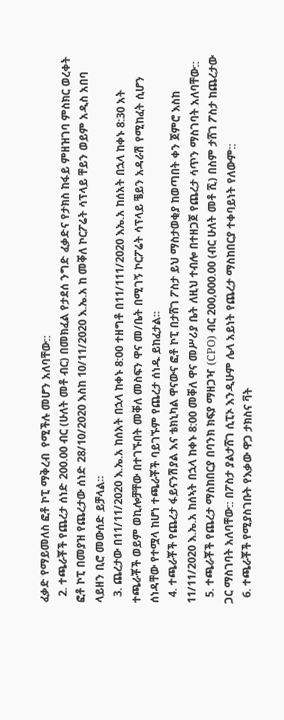ፈቃድ የማይመለስ ፎቶ ኮፒ ማቅረብ  የሚችሉ መሆን አለባቸው::
  2. ተጫራቾች የጨረታ ሰነድ 200.00 ብር (ሁለት መቶ ብር) በመክፈል የታደሰ ንግድ ፈቃድና የታክስ ከፋይ ምዘዝገባ ምስክር ወረቀት ፎቶ ኮፒ በመያዝ የጨረታው ሰነድ 28/10/2020 እስከ 10/11/2020 እ.ኤ.አ ከ መቐለ ኮርፖሬት ሳፕላይ ቸይን ወይም አዲስ አበባ ላይዘን ቢሮ መውሰድ ይቻላል፡፡
  3. ጨረታው በ11/11/2020 እ.ኤ.አ ከሰአት በኋላ ከቀኑ 8:00 ተዘግቶ በ11/111/2020 እኤ.አ ከሰአት በኋላ ከቀኑ 8:30 አት ተጫራቾች ወይም ወኪሎቻቸው በተገኙበት መቐለ መስፍን ዋና መ/ቤት በሚገኝ ኮርፖሬት ሳፕላይ ቼይን አዳራሽ የሚከፈት ሲሆን ሰነዳቸው የተሟላ ከሆነ ተጫራቾች ባይገኙም የጨረታ ሰነዱ ይከፈታል።
  4. ተጫራቾች የጨረታ ፋይናንሽያል እና ቴክኒካል ዋናውና ፎቶ ኮፒ በታሸገ ፖስታ ይህ ማስታወቂያ ከወጣበት ቀን ጀምሮ እስከ 11/11/2020 እ.ኤ.አ ከሰኣት በኋላ ከቀኑ 8:00 መቐለ ዋና መሥሪያ ቤት ለዚህ ተብሎ በተዘጋጀ የጨረታ ሳጥን ማስገባት አለባቸው::
  5. ተጫራቾች የጨረታ ማስከበርያ በባንክ ክፍያ ማዘጋዣ (CPO) ብር 200,000.00 (ብር ሁለት መቶ ሺ) በስም ታሸገ ፖስታ ከጨረታው ጋር ማስገባት አለባቸው:: በፖስታ ያልታሸገ ሲፒኦ እንዲሁም ሌላ አይነት የጨረታ ማስከበርያ ተቀባይነት የለውም::
  6. ተጫራቾች የሚያስገቡት የእቃው ዋጋ ታክስና ቫት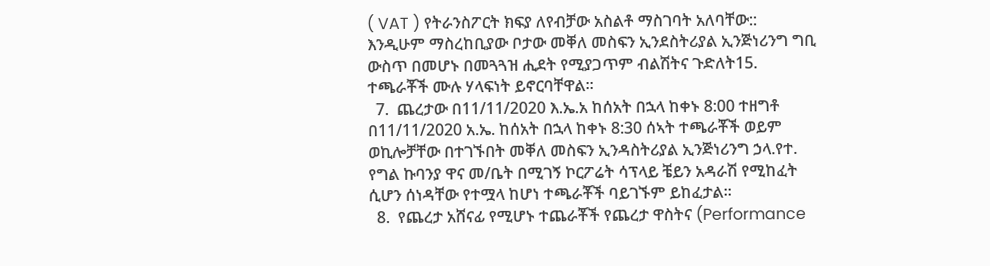( VAT ) የትራንስፖርት ክፍያ ለየብቻው አስልቶ ማስገባት አለባቸው:: እንዲሁም ማስረከቢያው ቦታው መቐለ መስፍን ኢንደስትሪያል ኢንጅነሪንግ ግቢ ውስጥ በመሆኑ በመጓጓዝ ሒደት የሚያጋጥም ብልሽትና ጉድለት15. ተጫራቾች ሙሉ ሃላፍነት ይኖርባቸዋል።
  7.  ጨረታው በ11/11/2020 እ.ኤ.አ ከሰአት በኋላ ከቀኑ 8:00 ተዘግቶ በ11/11/2020 አ.ኤ. ከሰአት በኋላ ከቀኑ 8:30 ሰኣት ተጫራቾች ወይም ወኪሎቻቸው በተገኙበት መቐለ መስፍን ኢንዳስትሪያል ኢንጅነሪንግ ኃላ.የተ. የግል ኩባንያ ዋና መ/ቤት በሚገኝ ኮርፖሬት ሳፕላይ ቼይን አዳራሽ የሚከፈት ሲሆን ሰነዳቸው የተሟላ ከሆነ ተጫራቾች ባይገኙም ይከፈታል።
  8.  የጨረታ አሸናፊ የሚሆኑ ተጨራቾች የጨረታ ዋስትና (Performance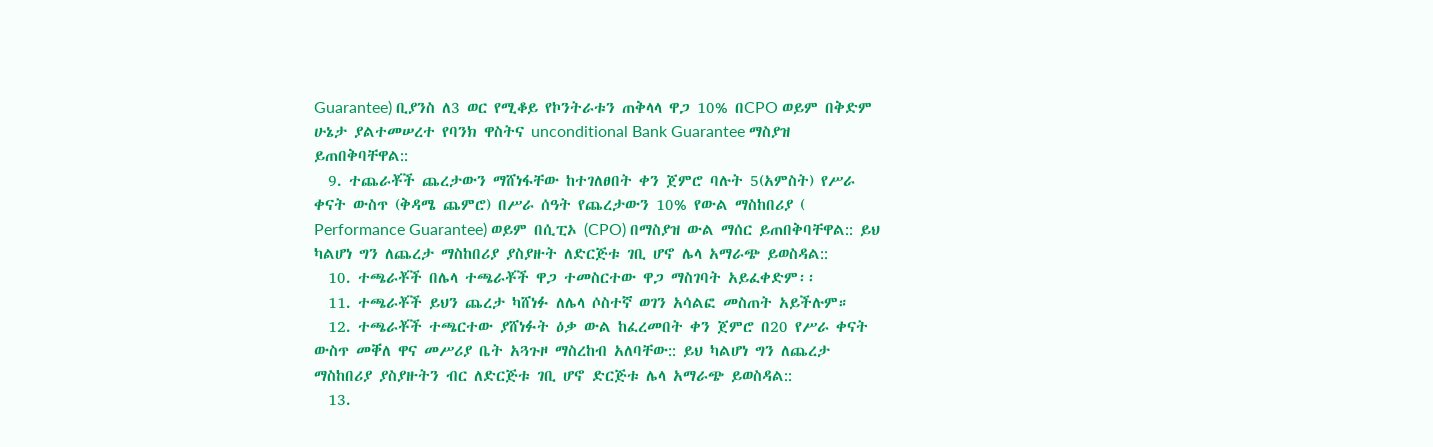Guarantee) ቢያንስ ለ3 ወር የሚቆይ የኮንትራቱን ጠቅላላ ዋጋ 10% በCPO ወይም በቅድም ሁኔታ ያልተመሠረተ የባንክ ዋስትና unconditional Bank Guarantee ማስያዝ ይጠበቅባቸዋል::
  9. ተጨራቾች ጨረታውን ማሸነፋቸው ከተገለፀበት ቀን ጀምሮ ባሉት 5(አምስት) የሥራ ቀናት ውስጥ (ቅዳሜ ጨምሮ) በሥራ ሰዓት የጨረታውን 10% የውል ማስከበሪያ ( Performance Guarantee) ወይም በሲፒኦ (CPO) በማስያዝ ውል ማሰር ይጠበቅባቸዋል:: ይህ ካልሆነ ግን ለጨረታ ማስከበሪያ ያስያዙት ለድርጅቱ ገቢ ሆኖ ሌላ አማራጭ ይወስዳል::
  10. ተጫራቾች በሌላ ተጫራቾች ዋጋ ተመስርተው ዋጋ ማስገባት አይፈቀድም፡፡
  11. ተጫራቾች ይህን ጨረታ ካሸነፉ ለሌላ ሶስተኛ ወገን አሳልፎ መስጠት አይችሉም።
  12. ተጫራቾች ተጫርተው ያሸነፉት ዕቃ ውል ከፈረመበት ቀን ጀምሮ በ20 የሥራ ቀናት ውስጥ መቐለ ዋና መሥሪያ ቤት አጓጉዞ ማስረከብ አለባቸው:: ይህ ካልሆነ ግን ለጨረታ ማስከበሪያ ያስያዙትን ብር ለድርጅቱ ገቢ ሆኖ ድርጅቱ ሌላ አማራጭ ይወስዳል::
  13.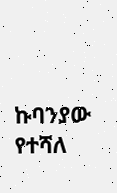ኩባንያው የተሻለ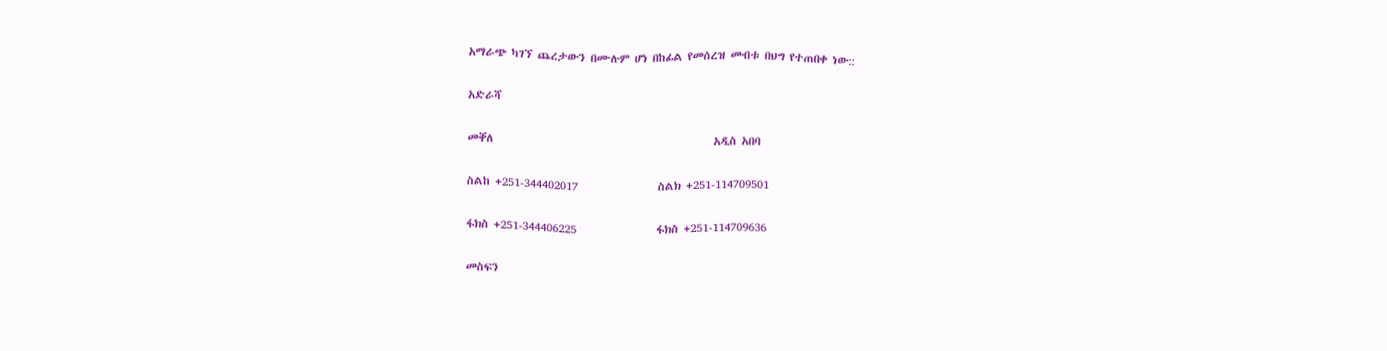አማራጭ ካገኘ ጨረታውን በሙሉም ሆነ በከፊል የመሰረዝ መብቱ በህግ የተጠበቀ ነው::

አድራሻ

መቐለ                                            አዲስ አበባ

ስልከ +251-344402017                ስልክ +251-114709501

ፋክስ +251-344406225                ፋክስ +251-114709636

መስፍን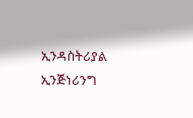ኢንዳስትሪያል ኢንጅነሪንግ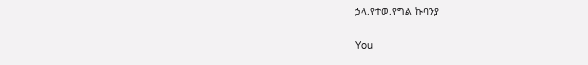ኃላ.የተወ.የግል ኩባንያ

You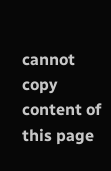cannot copy content of this page